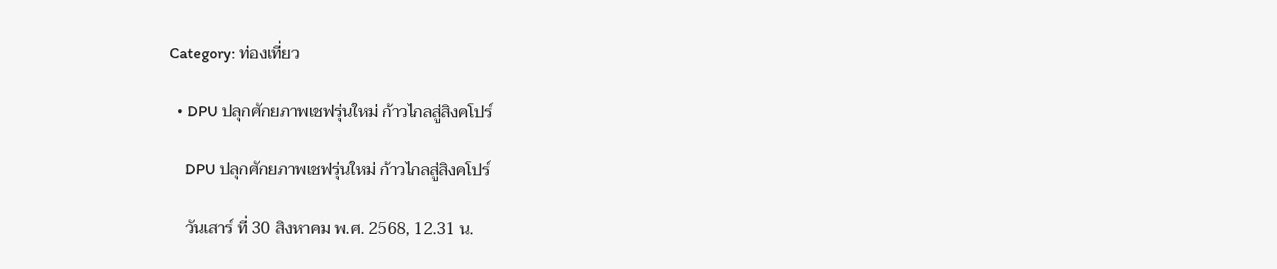Category: ท่องเที่ยว

  • DPU ปลุกศักยภาพเชฟรุ่นใหม่ ก้าวไกลสู่สิงคโปร์

    DPU ปลุกศักยภาพเชฟรุ่นใหม่ ก้าวไกลสู่สิงคโปร์

    วันเสาร์ ที่ 30 สิงหาคม พ.ศ. 2568, 12.31 น.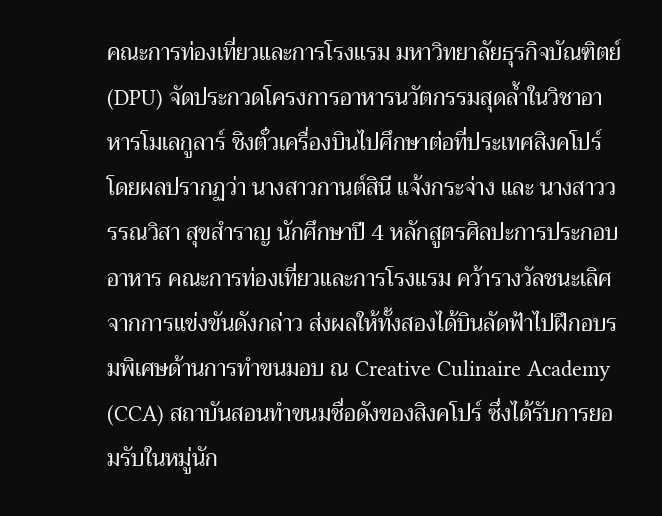คณะการท่องเที่ยวและการโรงแรม มหาวิทยาลัยธุรกิจบัณฑิตย์ (DPU) จัดประกวดโครงการอาหารนวัตกรรมสุดล้ำในวิชาอาหารโมเลกูลาร์ ชิงตั๋วเครื่องบินไปศึกษาต่อที่ประเทศสิงคโปร์ โดยผลปรากฏว่า นางสาวกานต์สินี แจ้งกระจ่าง และ นางสาววรรณวิสา สุขสำราญ นักศึกษาปี 4 หลักสูตรศิลปะการประกอบอาหาร คณะการท่องเที่ยวและการโรงแรม คว้ารางวัลชนะเลิศจากการแข่งขันดังกล่าว ส่งผลให้ทั้งสองได้บินลัดฟ้าไปฝึกอบรมพิเศษด้านการทำขนมอบ ณ Creative Culinaire Academy (CCA) สถาบันสอนทำขนมชื่อดังของสิงคโปร์ ซึ่งได้รับการยอมรับในหมู่นัก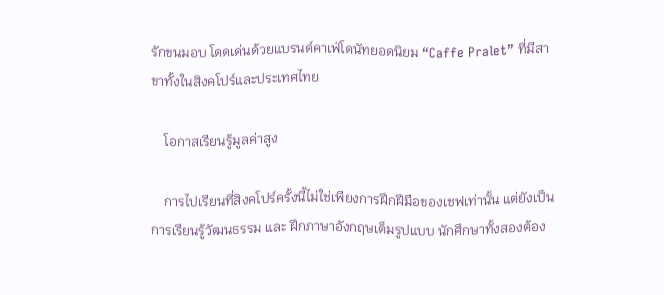รักขนมอบ โดดเด่นด้วยแบรนด์คาเฟ่โดนัทยอดนิยม “Caffe Pralet” ที่มีสาขาทั้งในสิงคโปร์และประเทศไทย

    โอกาสเรียนรู้มูลค่าสูง

    การไปเรียนที่สิงคโปร์ครั้งนี้ไม่ใช่เพียงการฝึกฝีมือของเชฟเท่านั้น แต่ยังเป็นการเรียนรู้วัฒนธรรม และ ฝึกภาษาอังกฤษเต็มรูปแบบ นักศึกษาทั้งสองต้อง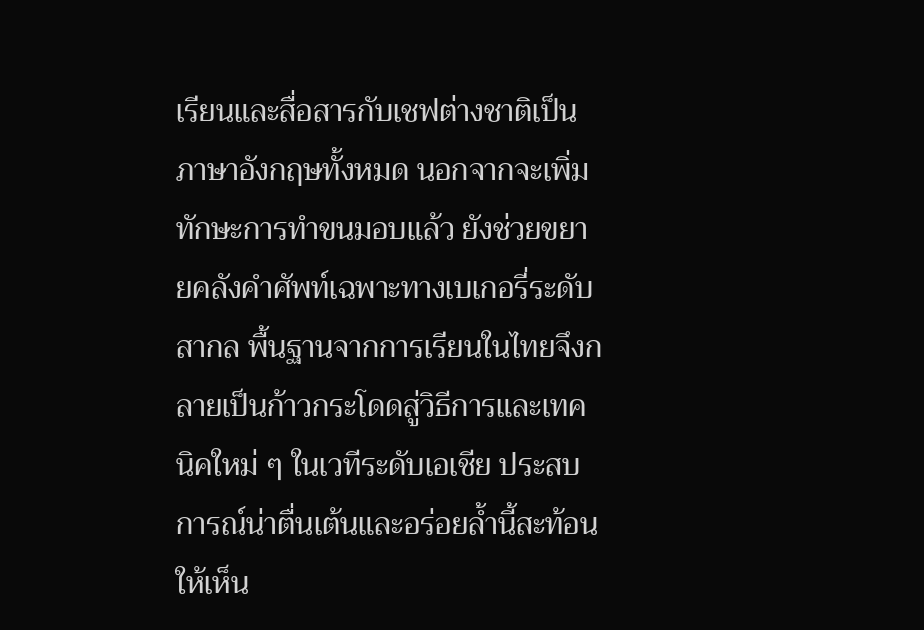เรียนและสื่อสารกับเชฟต่างชาติเป็นภาษาอังกฤษทั้งหมด นอกจากจะเพิ่มทักษะการทำขนมอบแล้ว ยังช่วยขยายคลังคำศัพท์เฉพาะทางเบเกอรี่ระดับสากล พื้นฐานจากการเรียนในไทยจึงกลายเป็นก้าวกระโดดสู่วิธีการและเทคนิคใหม่ ๆ ในเวทีระดับเอเชีย ประสบการณ์น่าตื่นเต้นและอร่อยล้ำนี้สะท้อนให้เห็น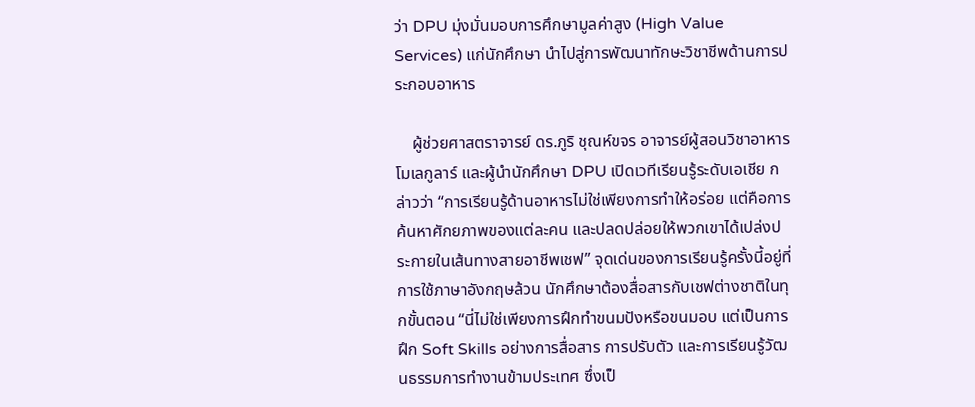ว่า DPU มุ่งมั่นมอบการศึกษามูลค่าสูง (High Value Services) แก่นักศึกษา นำไปสู่การพัฒนาทักษะวิชาชีพด้านการประกอบอาหาร

    ผู้ช่วยศาสตราจารย์ ดร.ภูริ ชุณห์ขจร อาจารย์ผู้สอนวิชาอาหารโมเลกูลาร์ และผู้นำนักศึกษา DPU เปิดเวทีเรียนรู้ระดับเอเชีย กล่าวว่า “การเรียนรู้ด้านอาหารไม่ใช่เพียงการทำให้อร่อย แต่คือการค้นหาศักยภาพของแต่ละคน และปลดปล่อยให้พวกเขาได้เปล่งประกายในเส้นทางสายอาชีพเชฟ” จุดเด่นของการเรียนรู้ครั้งนี้อยู่ที่การใช้ภาษาอังกฤษล้วน นักศึกษาต้องสื่อสารกับเชฟต่างชาติในทุกขั้นตอน “นี่ไม่ใช่เพียงการฝึกทำขนมปังหรือขนมอบ แต่เป็นการฝึก Soft Skills อย่างการสื่อสาร การปรับตัว และการเรียนรู้วัฒนธรรมการทำงานข้ามประเทศ ซึ่งเป็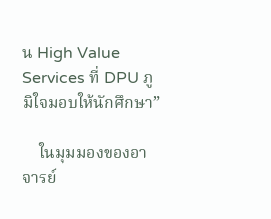น High Value Services ที่ DPU ภูมิใจมอบให้นักศึกษา”

    ในมุมมองของอาจารย์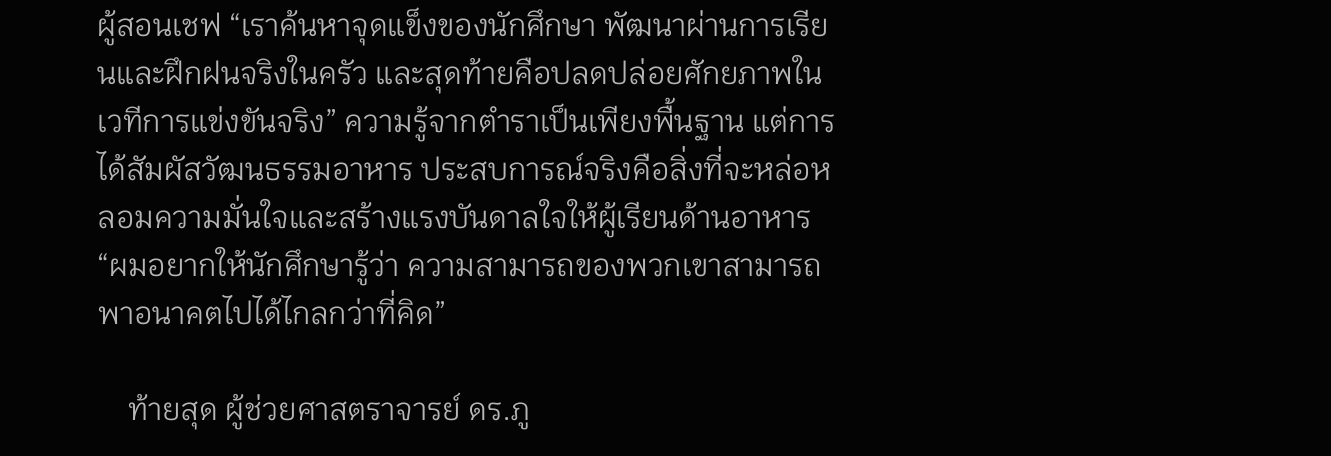ผู้สอนเชฟ “เราค้นหาจุดแข็งของนักศึกษา พัฒนาผ่านการเรียนและฝึกฝนจริงในครัว และสุดท้ายคือปลดปล่อยศักยภาพในเวทีการแข่งขันจริง” ความรู้จากตำราเป็นเพียงพื้นฐาน แต่การได้สัมผัสวัฒนธรรมอาหาร ประสบการณ์จริงคือสิ่งที่จะหล่อหลอมความมั่นใจและสร้างแรงบันดาลใจให้ผู้เรียนด้านอาหาร “ผมอยากให้นักศึกษารู้ว่า ความสามารถของพวกเขาสามารถพาอนาคตไปได้ไกลกว่าที่คิด”

    ท้ายสุด ผู้ช่วยศาสตราจารย์ ดร.ภู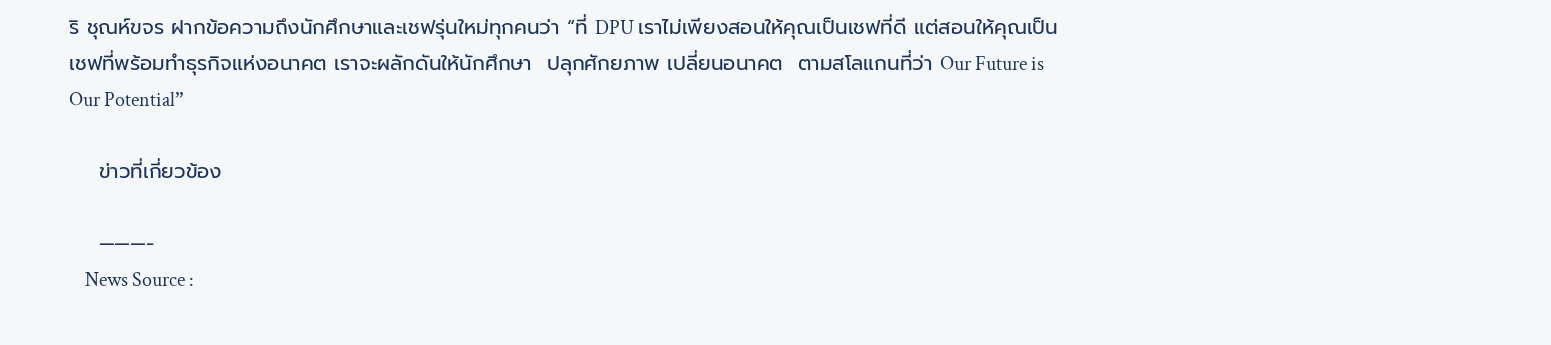ริ ชุณห์ขจร ฝากข้อความถึงนักศึกษาและเชฟรุ่นใหม่ทุกคนว่า “ที่ DPU เราไม่เพียงสอนให้คุณเป็นเชฟที่ดี แต่สอนให้คุณเป็นเชฟที่พร้อมทำธุรกิจแห่งอนาคต เราจะผลักดันให้นักศึกษา  ปลุกศักยภาพ เปลี่ยนอนาคต  ตามสโลแกนที่ว่า Our Future is Our Potential”

    ข่าวที่เกี่ยวข้อง

    ———-
    News Source :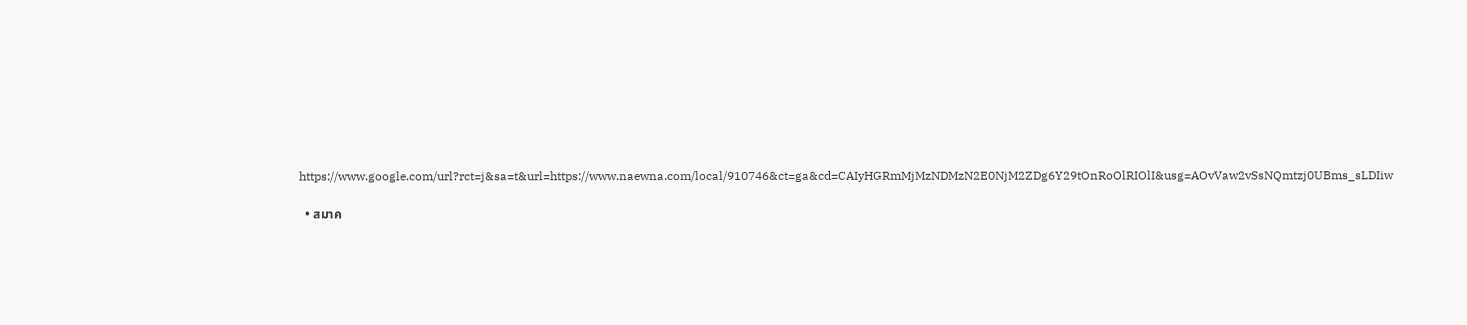https://www.google.com/url?rct=j&sa=t&url=https://www.naewna.com/local/910746&ct=ga&cd=CAIyHGRmMjMzNDMzN2E0NjM2ZDg6Y29tOnRoOlRIOlI&usg=AOvVaw2vSsNQmtzj0UBms_sLDIiw

  • สมาค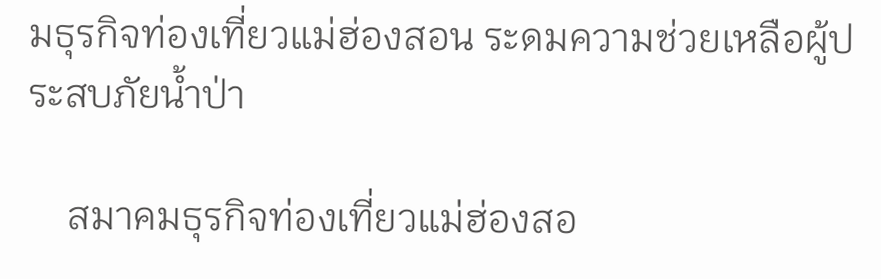มธุรกิจท่องเที่ยวแม่ฮ่องสอน ระดมความช่วยเหลือผู้ประสบภัยน้ำป่า

    สมาคมธุรกิจท่องเที่ยวแม่ฮ่องสอ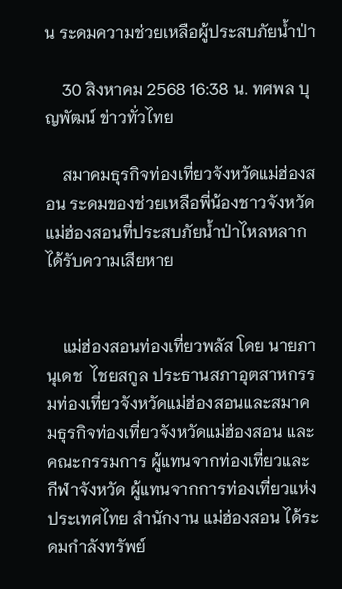น ระดมความช่วยเหลือผู้ประสบภัยน้ำป่า

    30 สิงหาคม 2568 16:38 น. ทศพล บุญพัฒน์ ข่าวทั่วไทย

    สมาคมธุรกิจท่องเที่ยวจังหวัดแม่ฮ่องสอน ระดมของช่วยเหลือพี่น้องชาวจังหวัดแม่ฮ่องสอนที่ประสบภัยน้ำป่าไหลหลากได้รับความเสียหาย


    แม่ฮ่องสอนท่องเที่ยวพลัส โดย นายภานุเดช  ไชยสกูล ประธานสภาอุตสาหกรรมท่องเที่ยวจังหวัดแม่ฮ่องสอนและสมาคมธุรกิจท่องเที่ยวจังหวัดแม่ฮ่องสอน และคณะกรรมการ ผู้แทนจากท่องเที่ยวและกีฬาจังหวัด ผู้แทนจากการท่องเที่ยวแห่งประเทศไทย สำนักงาน แม่ฮ่องสอน ได้ระดมกำลังทรัพย์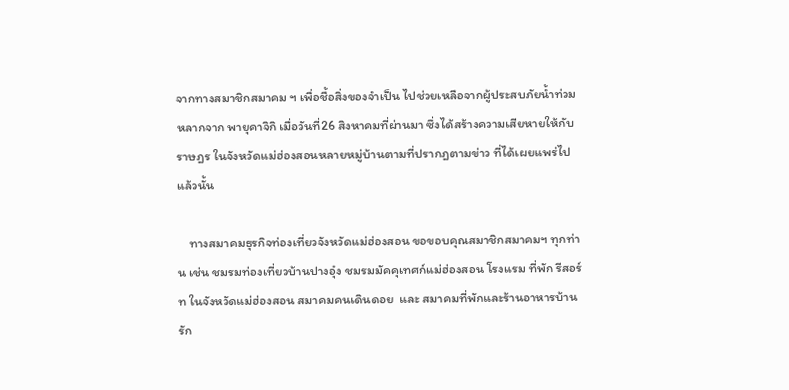จากทางสมาชิกสมาคม ฯ เพื่อชื้อสิ่งของจำเป็น ไปช่วยเหลือจากผู้ประสบภัยน้ำท่วมหลากจาก พายุคาจิกิ เมื่อวันที่26 สิงหาคมที่ผ่านมา ซึ่งได้สร้างความเสียหายให้กับราษฎร ในจังหวัดแม่ฮ่องสอนหลายหมู่บ้านตามที่ปรากฎตามข่าว ที่ได้เผยแพร่ไปแล้วนั้น

    ทางสมาคมธุรกิจท่องเที่ยวจังหวัดแม่ฮ่องสอน ขอขอบคุณสมาชิกสมาคมฯ ทุกท่าน เช่น ชมรมท่องเที่ยวบ้านปางอุ๋ง ชมรมมัคคุเทศก์แม่ฮ่องสอน โรงแรม ที่พัก รีสอร์ท ในจังหวัดแม่ฮ่องสอน สมาคมคนเดินดอย  และ สมาคมที่พักและร้านอาหารบ้านรัก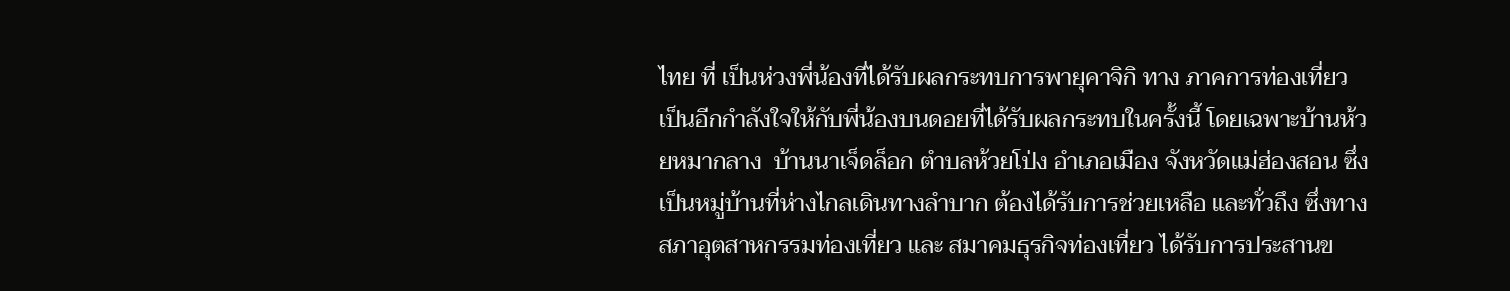ไทย ที่ เป็นห่วงพี่น้องที่ได้รับผลกระทบการพายุคาจิกิ ทาง ภาคการท่องเที่ยว เป็นอีกกำลังใจให้กับพี่น้องบนดอยที่ได้รับผลกระทบในครั้งนี้ โดยเฉพาะบ้านห้วยหมากลาง  บ้านนาเจ็ดล็อก ตำบลห้วยโป่ง อำเภอเมือง จังหวัดแม่ฮ่องสอน ซึ่งเป็นหมู่บ้านที่ห่างไกลเดินทางลำบาก ต้องได้รับการช่วยเหลือ และทั่วถึง ซึ่งทางสภาอุตสาหกรรมท่องเที่ยว และ สมาคมธุรกิจท่องเที่ยว ได้รับการประสานข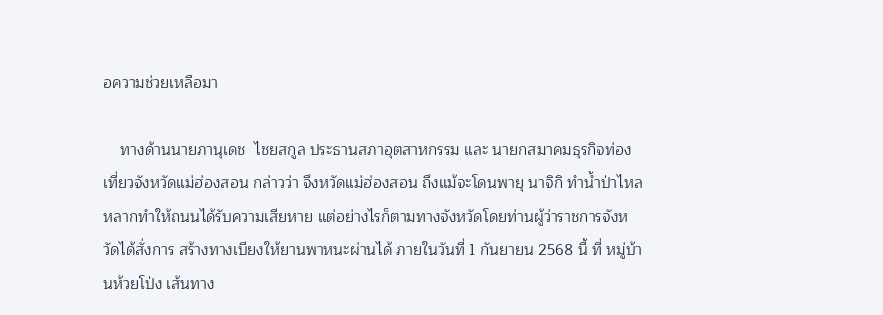อความช่วยเหลือมา

    ทางด้านนายภานุเดช  ไชยสกูล ประธานสภาอุตสาหกรรม และ นายกสมาคมธุรกิจท่องเที่ยวจังหวัดแม่ฮ่องสอน กล่าวว่า จึงหวัดแม่ฮ่องสอน ถึงแม้จะโดนพายุ นาจิกิ ทำน้ำป่าไหลหลากทำให้ถนนได้รับความเสียหาย แต่อย่างไรก็ตามทางจังหวัดโดยท่านผู้ว่าราชการจังหวัดได้สั่งการ สร้างทางเบียงให้ยานพาหนะผ่านได้ ภายในวันที่ 1 กันยายน 2568 นี้ ที่ หมู่บ้านห้วยโป่ง เส้นทาง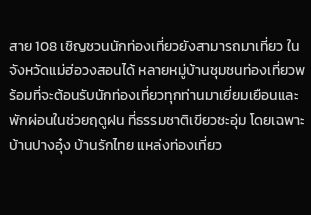สาย 108 เชิญชวนนักท่องเที่ยวยังสามารถมาเที่ยว ในจังหวัดแม่ฮ่อวงสอนได้ หลายหมู่บ้านชุมชนท่องเที่ยวพร้อมที่จะต้อนรับนักท่องเที่ยวทุกท่านมาเยี่ยมเยือนและพักผ่อนในช่วยฤดูฝน ที่ธรรมชาติเขียวชะอุ่ม โดยเฉพาะ บ้านปางอุ๋ง บ้านรักไทย แหล่งท่องเที่ยว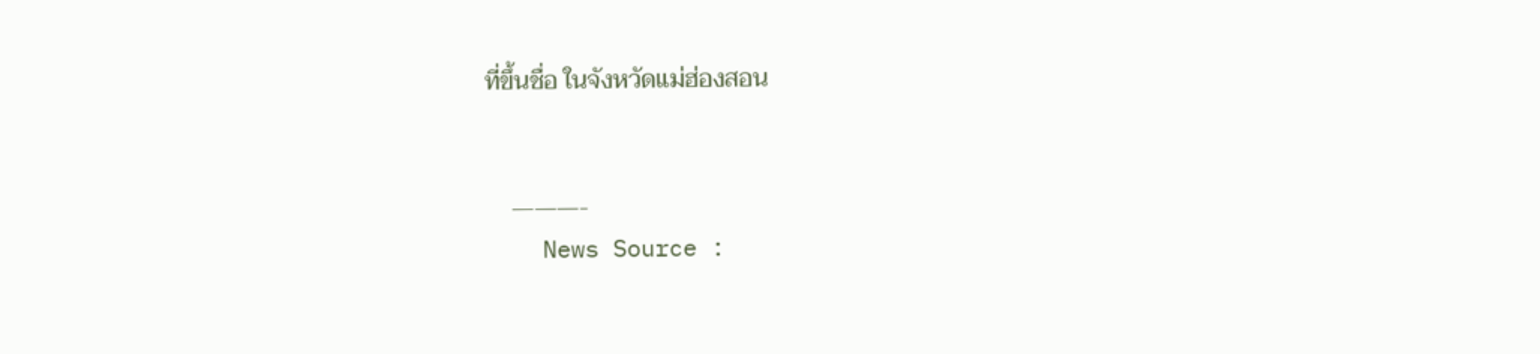ที่ขึ้นชื่อ ในจังหวัดแม่ฮ่องสอน


    ———-
    News Source :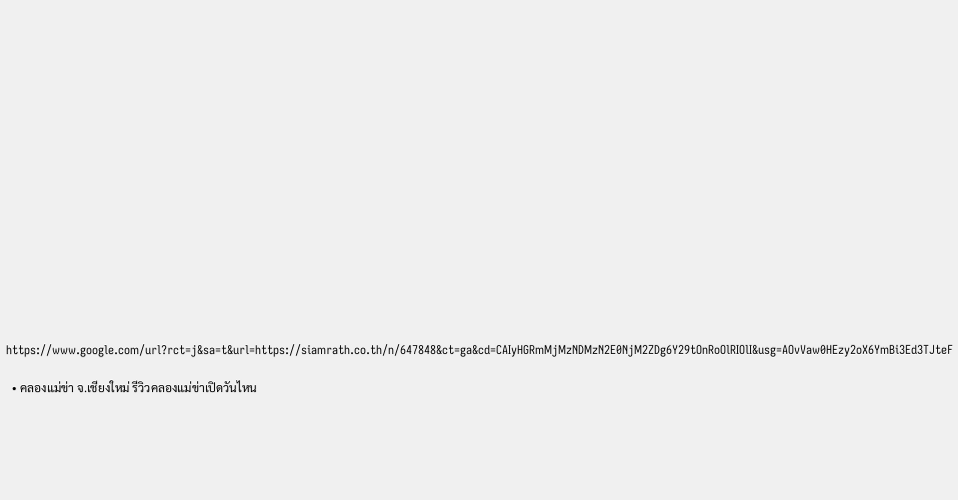https://www.google.com/url?rct=j&sa=t&url=https://siamrath.co.th/n/647848&ct=ga&cd=CAIyHGRmMjMzNDMzN2E0NjM2ZDg6Y29tOnRoOlRIOlI&usg=AOvVaw0HEzy2oX6YmBi3Ed3TJteF

  • คลองแม่ข่า จ.เชียงใหม่ รีวิวคลองแม่ข่าเปิดวันไหน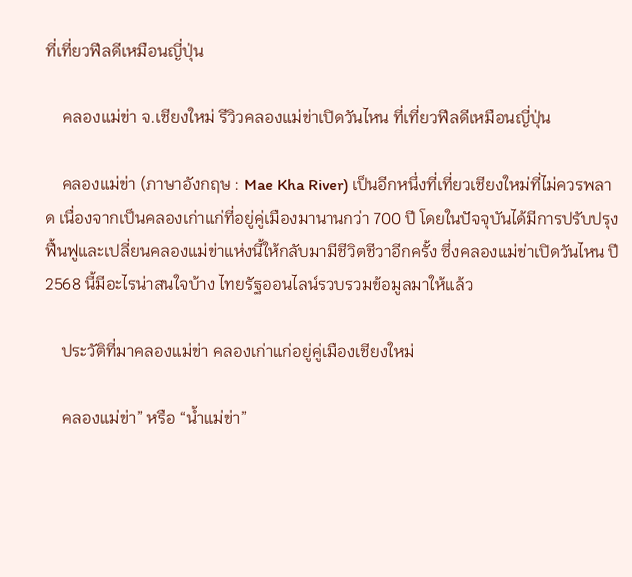ที่เที่ยวฟีลดีเหมือนญี่ปุ่น

    คลองแม่ข่า จ.เชียงใหม่ รีวิวคลองแม่ข่าเปิดวันไหน ที่เที่ยวฟีลดีเหมือนญี่ปุ่น

    คลองแม่ข่า (ภาษาอังกฤษ : Mae Kha River) เป็นอีกหนึ่งที่เที่ยวเชียงใหม่ที่ไม่ควรพลาด เนื่องจากเป็นคลองเก่าแก่ที่อยู่คู่เมืองมานานกว่า 700 ปี โดยในปัจจุบันได้มีการปรับปรุงฟื้นฟูและเปลี่ยนคลองแม่ข่าแห่งนี้ให้กลับมามีชีวิตชีวาอีกครั้ง ซึ่งคลองแม่ข่าเปิดวันไหน ปี 2568 นี้มีอะไรน่าสนใจบ้าง ไทยรัฐออนไลน์รวบรวมข้อมูลมาให้แล้ว

    ประวัติที่มาคลองแม่ข่า คลองเก่าแก่อยู่คู่เมืองเชียงใหม่

    คลองแม่ข่า” หรือ “น้ำแม่ข่า”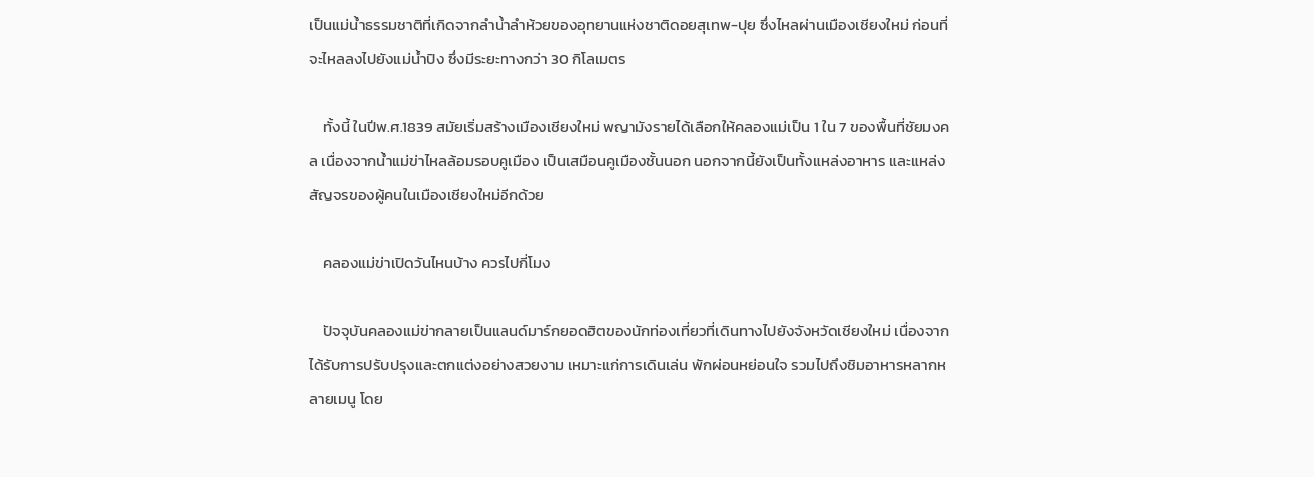เป็นแม่น้ำธรรมชาติที่เกิดจากลำน้ำลำห้วยของอุทยานแห่งชาติดอยสุเทพ-ปุย ซึ่งไหลผ่านเมืองเชียงใหม่ ก่อนที่จะไหลลงไปยังแม่น้ำปิง ซึ่งมีระยะทางกว่า 30 กิโลเมตร

    ทั้งนี้ ในปีพ.ศ.1839 สมัยเริ่มสร้างเมืองเชียงใหม่ พญามังรายได้เลือกให้คลองแม่เป็น 1 ใน 7 ของพื้นที่ชัยมงคล เนื่องจากน้ำแม่ข่าไหลล้อมรอบคูเมือง เป็นเสมือนคูเมืองชั้นนอก นอกจากนี้ยังเป็นทั้งแหล่งอาหาร และแหล่งสัญจรของผู้คนในเมืองเชียงใหม่อีกด้วย

    คลองแม่ข่าเปิดวันไหนบ้าง ควรไปกี่โมง

    ปัจจุบันคลองแม่ข่ากลายเป็นแลนด์มาร์กยอดฮิตของนักท่องเที่ยวที่เดินทางไปยังจังหวัดเชียงใหม่ เนื่องจากได้รับการปรับปรุงและตกแต่งอย่างสวยงาม เหมาะแก่การเดินเล่น พักผ่อนหย่อนใจ รวมไปถึงชิมอาหารหลากหลายเมนู โดย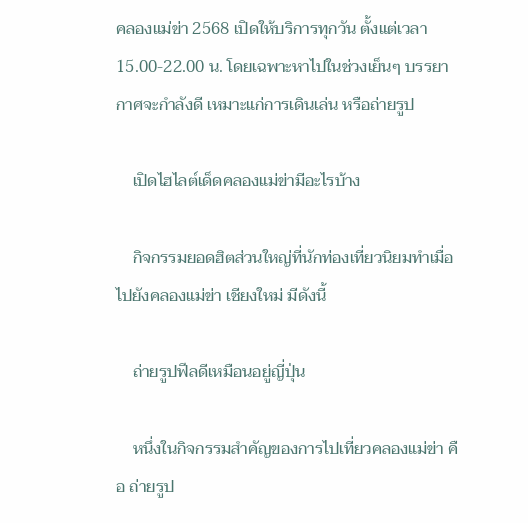คลองแม่ข่า 2568 เปิดให้บริการทุกวัน ตั้งแต่เวลา 15.00-22.00 น. โดยเฉพาะหาไปในช่วงเย็นๆ บรรยากาศจะกำลังดี เหมาะแก่การเดินเล่น หรือถ่ายรูป

    เปิดไฮไลต์เด็ดคลองแม่ข่ามีอะไรบ้าง

    กิจกรรมยอดฮิตส่วนใหญ่ที่นักท่องเที่ยวนิยมทำเมื่อไปยังคลองแม่ข่า เชียงใหม่ มีดังนี้

    ถ่ายรูปฟีลดีเหมือนอยู่ญี่ปุ่น

    หนึ่งในกิจกรรมสำคัญของการไปเที่ยวคลองแม่ข่า คือ ถ่ายรูป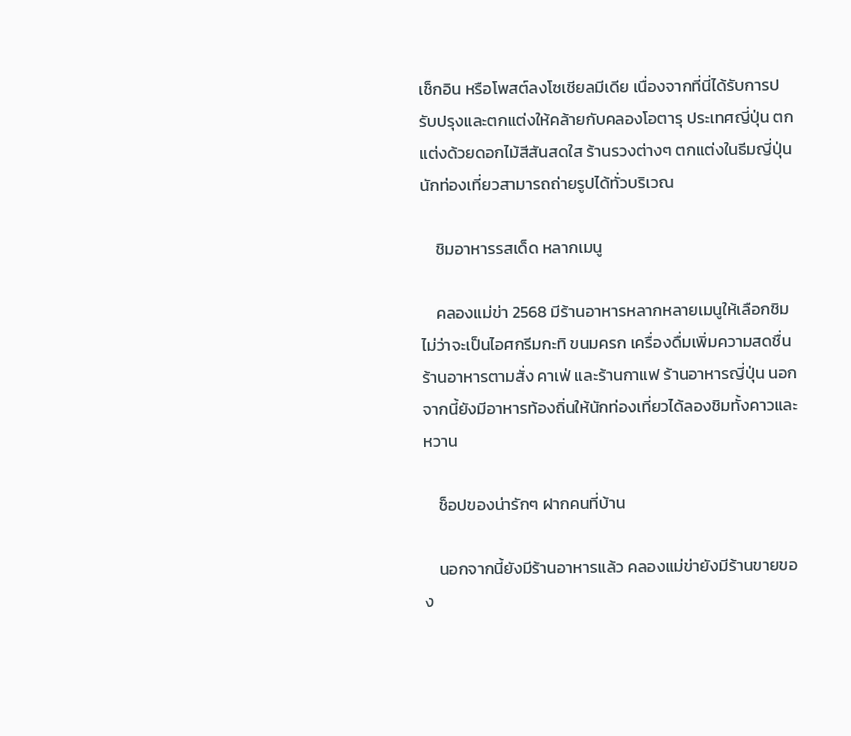เช็กอิน หรือโพสต์ลงโซเชียลมีเดีย เนื่องจากที่นี่ได้รับการปรับปรุงและตกแต่งให้คล้ายกับคลองโอตารุ ประเทศญี่ปุ่น ตกแต่งด้วยดอกไม้สีสันสดใส ร้านรวงต่างๆ ตกแต่งในธีมญี่ปุ่น นักท่องเที่ยวสามารถถ่ายรูปได้ทั่วบริเวณ

    ชิมอาหารรสเด็ด หลากเมนู

    คลองแม่ข่า 2568 มีร้านอาหารหลากหลายเมนูให้เลือกชิม ไม่ว่าจะเป็นไอศกรีมกะทิ ขนมครก เครื่องดื่มเพิ่มความสดชื่น ร้านอาหารตามสั่ง คาเฟ่ และร้านกาแฟ ร้านอาหารญี่ปุ่น นอกจากนี้ยังมีอาหารท้องถิ่นให้นักท่องเที่ยวได้ลองชิมทั้งคาวและหวาน

    ช็อปของน่ารักๆ ฝากคนที่บ้าน

    นอกจากนี้ยังมีร้านอาหารแล้ว คลองแม่ข่ายังมีร้านขายของ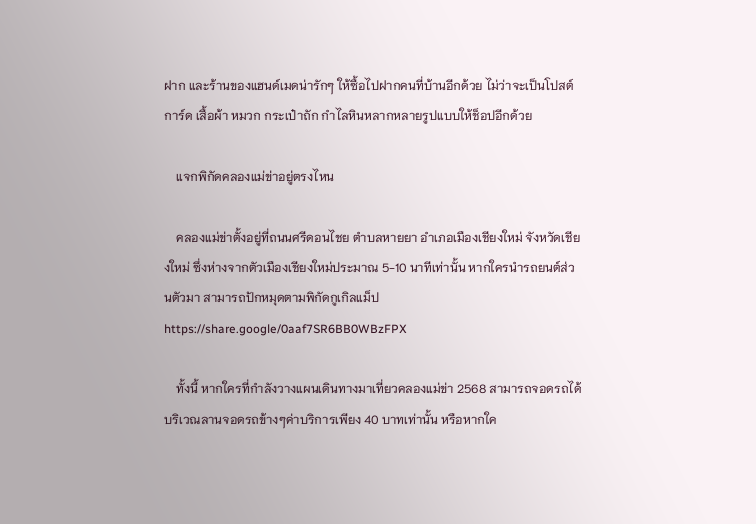ฝาก และร้านของแฮนด์เมดน่ารักๆ ให้ซื้อไปฝากคนที่บ้านอีกด้วย ไม่ว่าจะเป็นโปสต์การ์ด เสื้อผ้า หมวก กระเป๋าถัก กำไลหินหลากหลายรูปแบบให้ช็อปอีกด้วย

    แจกพิกัดคลองแม่ข่าอยู่ตรงไหน

    คลองแม่ข่าตั้งอยู่ที่ถนนศรีดอนไชย ตำบลหายยา อำเภอเมืองเชียงใหม่ จังหวัดเชียงใหม่ ซึ่งห่างจากตัวเมืองเชียงใหม่ประมาณ 5-10 นาทีเท่านั้น หากใครนำรถยนต์ส่วนตัวมา สามารถปักหมุดตามพิกัดกูเกิลแม็ป https://share.google/0aaf7SR6BB0WBzFPX

    ทั้งนี้ หากใครที่กำลังวางแผนเดินทางมาเที่ยวคลองแม่ข่า 2568 สามารถจอดรถได้บริเวณลานจอดรถข้างๆค่าบริการเพียง 40 บาทเท่านั้น หรือหากใค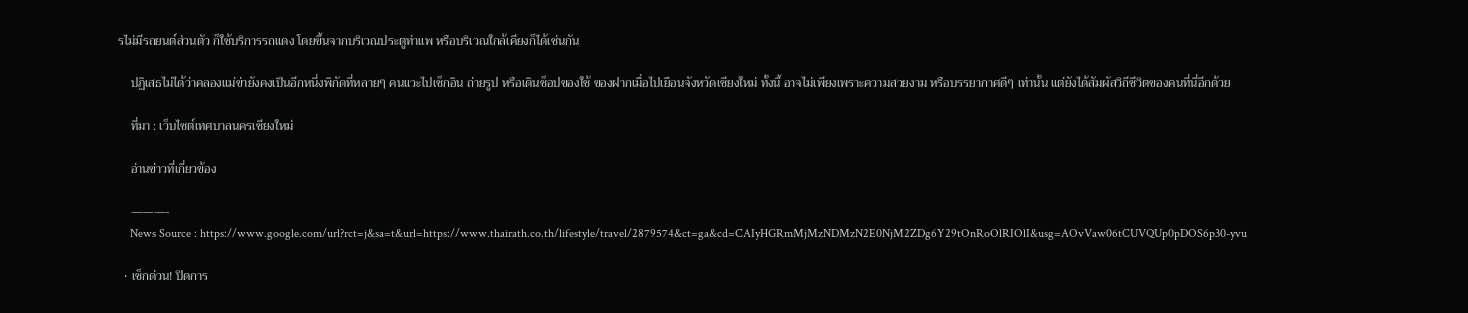รไม่มีรถยนต์ส่วนตัว ก็ใช้บริการรถแดง โดยขึ้นจากบริเวณประตูท่าแพ หรือบริเวณใกล้เคียงก็ได้เช่นกัน

    ปฏิเสธไม่ได้ว่าคลองแม่ข่ายังคงเป็นอีกหนึ่งพิกัดที่หลายๆ คนแวะไปเช็กอิน ถ่ายรูป หรือเดินช็อปของใช้ ของฝากเมื่อไปเยือนจังหวัดเชียงใหม่ ทั้งนี้ อาจไม่เพียงเพราะความสวยงาม หรือบรรยากาศดีๆ เท่านั้น แต่ยังได้สัมผัสวิถีชีวิตของคนที่นี่อีกด้วย

    ที่มา : เว็บไซต์เทศบาลนครเชียงใหม่

    อ่านข่าวที่เกี่ยวข้อง

    ———-
    News Source : https://www.google.com/url?rct=j&sa=t&url=https://www.thairath.co.th/lifestyle/travel/2879574&ct=ga&cd=CAIyHGRmMjMzNDMzN2E0NjM2ZDg6Y29tOnRoOlRIOlI&usg=AOvVaw06tCUVQUp0pDOS6p30-yvu

  • เช็กด่วน! ปิดการ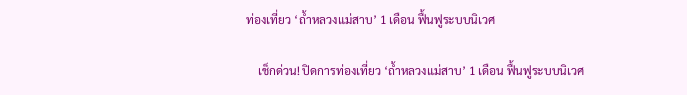ท่องเที่ยว ‘ถ้ำหลวงแม่สาบ’ 1 เดือน ฟื้นฟูระบบนิเวศ

    เช็กด่วน! ปิดการท่องเที่ยว ‘ถ้ำหลวงแม่สาบ’ 1 เดือน ฟื้นฟูระบบนิเวศ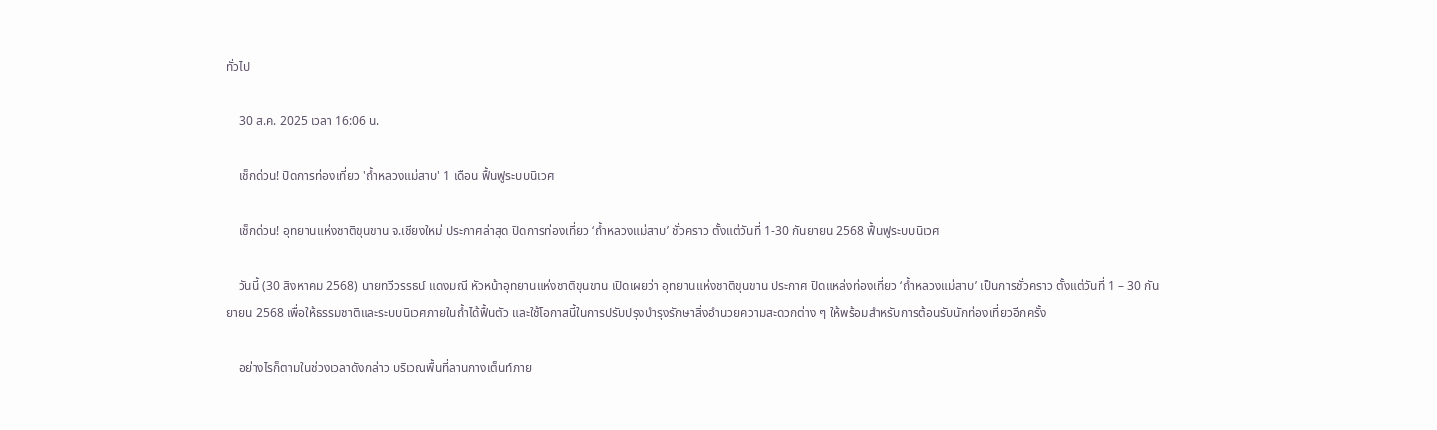ทั่วไป

    30 ส.ค. 2025 เวลา 16:06 น.

    เช็กด่วน! ปิดการท่องเที่ยว 'ถ้ำหลวงแม่สาบ' 1 เดือน ฟื้นฟูระบบนิเวศ

    เช็กด่วน! อุทยานแห่งชาติขุนขาน จ.เชียงใหม่ ประกาศล่าสุด ปิดการท่องเที่ยว ‘ถ้ำหลวงแม่สาบ’ ชั่วคราว ตั้งแต่วันที่ 1-30 กันยายน 2568 ฟื้นฟูระบบนิเวศ

    วันนี้ (30 สิงหาคม 2568) นายทวีวรรธน์ แดงมณี หัวหน้าอุทยานแห่งชาติขุนขาน เปิดเผยว่า อุทยานแห่งชาติขุนขาน ประกาศ ปิดแหล่งท่องเที่ยว ‘ถ้ำหลวงแม่สาบ’ เป็นการชั่วคราว ตั้งแต่วันที่ 1 – 30 กันยายน 2568 เพื่อให้ธรรมชาติและระบบนิเวศภายในถ้ำได้ฟื้นตัว และใช้โอกาสนี้ในการปรับปรุงบำรุงรักษาสิ่งอำนวยความสะดวกต่าง ๆ ให้พร้อมสำหรับการต้อนรับนักท่องเที่ยวอีกครั้ง

    อย่างไรก็ตามในช่วงเวลาดังกล่าว บริเวณพื้นที่ลานกางเต็นท์ภาย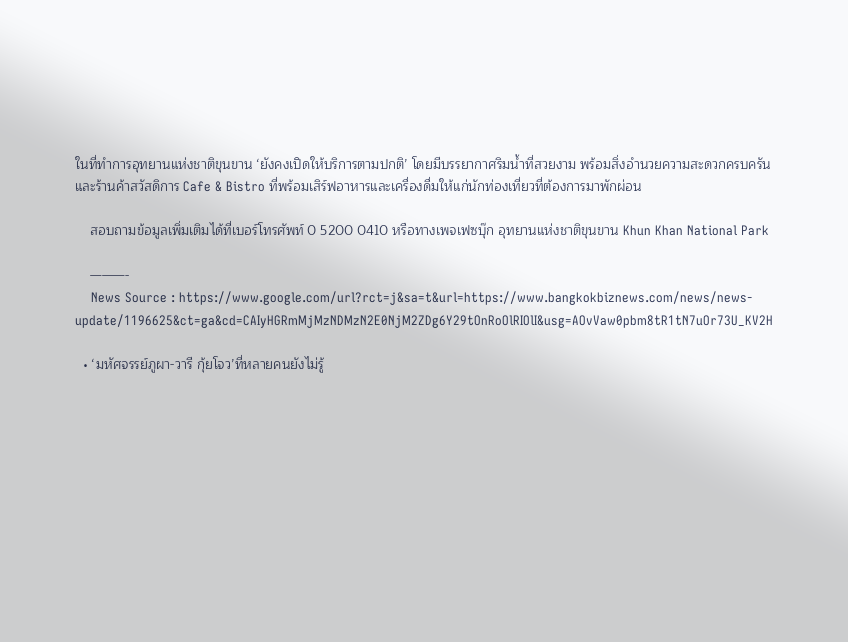ในที่ทำการอุทยานแห่งชาติขุนขาน ‘ยังคงเปิดให้บริการตามปกติ’ โดยมีบรรยากาศริมน้ำที่สวยงาม พร้อมสิ่งอำนวยความสะดวกครบครัน และร้านค้าสวัสดิการ Cafe & Bistro ที่พร้อมเสิร์ฟอาหารและเครื่องดื่มให้แก่นักท่องเที่ยวที่ต้องการมาพักผ่อน

    สอบถามข้อมูลเพิ่มเติมได้ที่เบอร์โทรศัพท์ 0 5200 0410 หรือทางเพจเฟซบุ๊ก อุทยานแห่งชาติขุนขาน Khun Khan National Park

    ———-
    News Source : https://www.google.com/url?rct=j&sa=t&url=https://www.bangkokbiznews.com/news/news-update/1196625&ct=ga&cd=CAIyHGRmMjMzNDMzN2E0NjM2ZDg6Y29tOnRoOlRIOlI&usg=AOvVaw0pbm8tR1tN7uOr73U_KV2H

  • ‘มหัศจรรย์ภูผา-วารี กุ้ยโจว’ที่หลายคนยังไม่รู้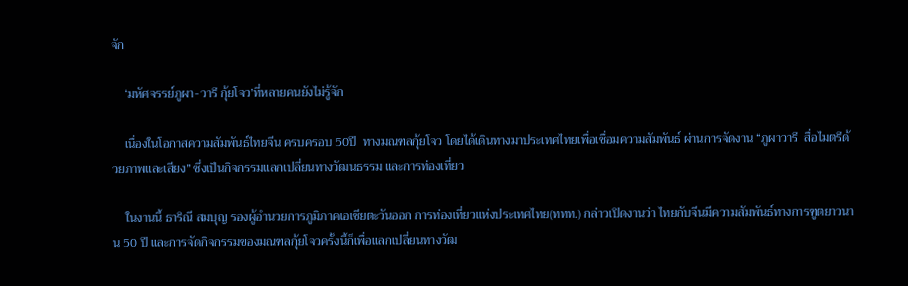จัก

    ‘มหัศจรรย์ภูผา-วารี กุ้ยโจว’ที่หลายคนยังไม่รู้จัก

    เนื่องในโอกาสความสัมพันธ์ไทยจีน ครบครอบ 50ปี  ทางมณฑลกุ้ยโจว โดยได้เดินทางมาประเทศไทยเพื่อเชื่อมความสัมพันธ์ ผ่านการจัดงาน “ภูผาวารี  สื่อไมตรีด้วยภาพและเสียง” ซึ่งเป็นกิจกรรมแลกเปลี่ยนทางวัฒนธรรม และการท่องเที่ยว

    ในงานนี้ ธาริณี สมบุญ รองผู้อำนวยการภูมิภาคเอเชียตะวันออก การท่องเที่ยวแห่งประเทศไทย(ททท.) กล่าวเปิดงานว่า ไทยกับจีนมีความสัมพันธ์ทางการฑูตยาวนาน 50 ปี และการจัดกิจกรรมของมณฑลกุ้ยโจวครั้งนี้ก็เพื่อแลกเปลี่ยนทางวัฒ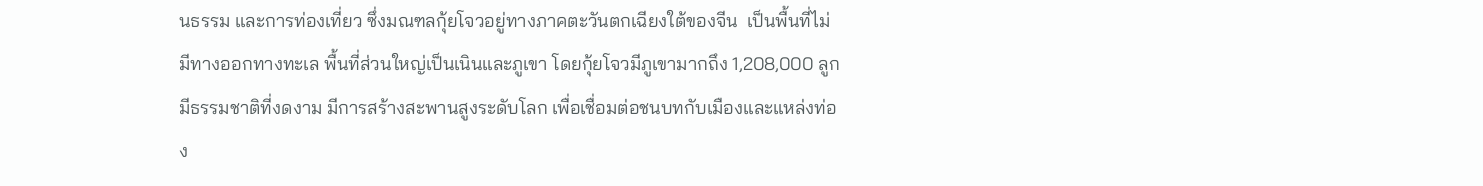นธรรม และการท่องเที่ยว ซึ่งมณฑลกุ้ยโจวอยู่ทางภาคตะวันตกเฉียงใต้ของจีน  เป็นพื้นที่ไม่มีทางออกทางทะเล พื้นที่ส่วนใหญ่เป็นเนินและภูเขา โดยกุ้ยโจวมีภูเขามากถึง 1,208,000 ลูก มีธรรมชาติที่งดงาม มีการสร้างสะพานสูงระดับโลก เพื่อเชื่อมต่อชนบทกับเมืองและแหล่งท่อง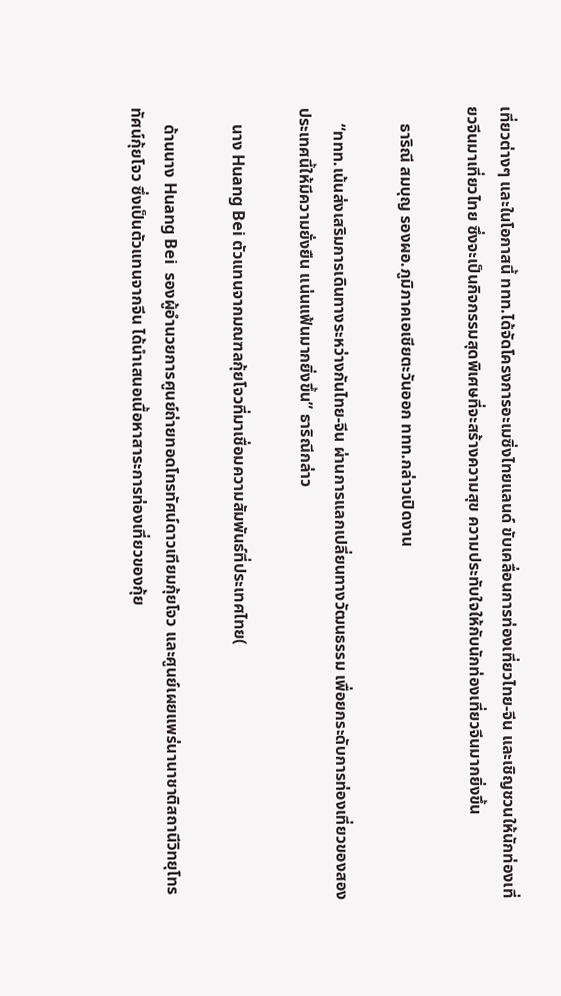เที่ยวต่างๆ และในโอกาสนี้ ททท.ได้จัดโครงการอะเมซิ่งไทยแลนด์ ขับเคลื่อนการท่องเที่ยวไทย-จีน และเชิญชวนให้นักท่องเที่ยวจีนมาเที่ยวไทย ซึ่งจะเป็นกิจกรรมสุดพิเศษที่จะสร้างความสุข ความประทับใจให้กับนักท่องเที่ยวจีนมากยิ่งขึ้น

    ธาริณี สมบุญ รองผอ.ภูมิภาคเอเชียตะวันออก ททท.กล่าวเปิดงาน

    “ททท.เน้นส่งเสริมการเดินทางระหว่างกันไทย-จีน ผ่านการแลกเปลี่ยนทางวัฒนธรรม เพื่อยกระดับการท่องเที่ยวของสองประเทศนี้ให้มีความยั่งยืน แน่นแฟ้นมากยิ่งขึ้น” ธาริณีกล่าว

    นาง Huang Bei ตัวแทนจากมณฑลกุ้ยโจวที่มาเชื่อมความสัมพันธ์ที่ประเทศไทย(

    ด้านนาง Huang Bei  รองผู้อำนวยการศูนย์ถ่ายทอดโทรทัศน์ดาวเทียมกุ้ยโจว และศูนย์เผยแพร่นานาชาติสถานีวิทยุโทรทัศน์กุ้ยโจว ซึ่งเป็นตัวแทนจากจีน ได้นำเสนอเนื้อหาสาระการท่องเที่ยวของกุ้ย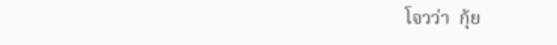โจวว่า  กุ้ย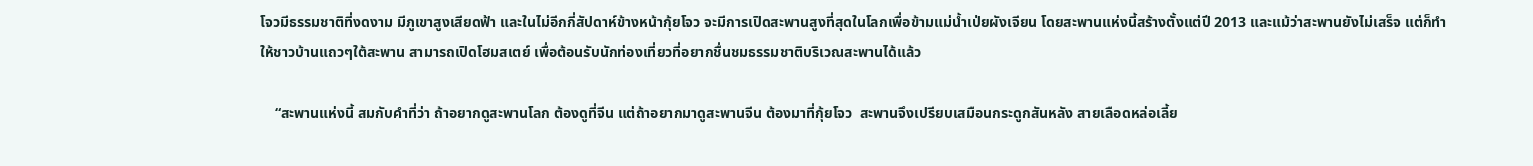โจวมีธรรมชาติที่งดงาม มีภูเขาสูงเสียดฟ้า และในไม่อีกกี่สัปดาห์ข้างหน้ากุ้ยโจว จะมีการเปิดสะพานสูงที่สุดในโลกเพื่อข้ามแม่น้ำเป่ยผังเจียน โดยสะพานแห่งนี้สร้างตั้งแต่ปี 2013 และแม้ว่าสะพานยังไม่เสร็จ แต่ก็ทำให้ชาวบ้านแถวๆใต้สะพาน สามารถเปิดโฮมสเตย์ เพื่อต้อนรับนักท่องเที่ยวที่อยากชื่นชมธรรมชาติบริเวณสะพานได้แล้ว

    “สะพานแห่งนี้ สมกับคำที่ว่า ถ้าอยากดูสะพานโลก ต้องดูที่จีน แต่ถ้าอยากมาดูสะพานจีน ต้องมาที่กุ้ยโจว  สะพานจึงเปรียบเสมือนกระดูกสันหลัง สายเลือดหล่อเลี้ย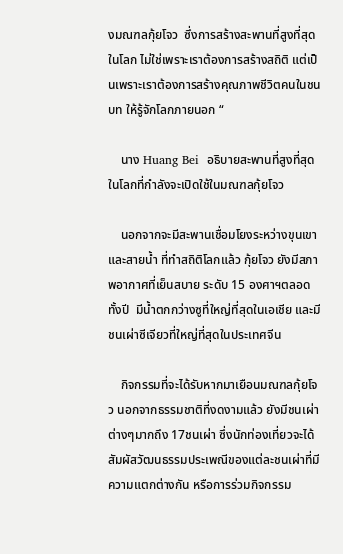งมณฑลกุ้ยโจว  ซึ่งการสร้างสะพานที่สูงที่สุดในโลก ไม่ใช่เพราะเราต้องการสร้างสถิติ แต่เป็นเพราะเราต้องการสร้างคุณภาพชีวิตคนในชนบท ให้รู้จักโลกภายนอก “

    นาง Huang Bei  อธิบายสะพานที่สูงที่สุดในโลกที่กำลังจะเปิดใช้ในมณฑลกุ้ยโจว

    นอกจากจะมีสะพานเชื่อมโยงระหว่างขุนเขาและสายน้ำ ที่ทำสถิติโลกแล้ว กุ้ยโจว ยังมีสภาพอากาศที่เย็นสบาย ระดับ 15 องศาฯตลอดทั้งปี  มีน้ำตกกว่างซูที่ใหญ่ที่สุดในเอเชีย และมีชนเผ่าซีเจียวที่ใหญ่ที่สุดในประเทศจีน

    กิจกรรมที่จะได้รับหากมาเยือนมณฑลกุ้ยโจว นอกจากธรรมชาติที่งดงามแล้ว ยังมีชนเผ่าต่างๆมากถึง 17ชนเผ่า ซึ่งนักท่องเที่ยวจะได้สัมผัสวัฒนธรรมประเพณีของแต่ละชนเผ่าที่มีความแตกต่างกัน หรือการร่วมกิจกรรม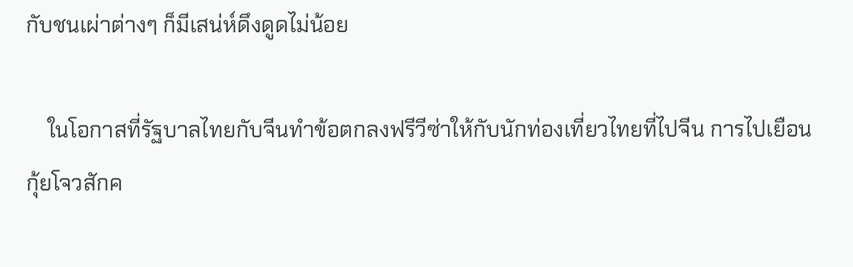กับชนเผ่าต่างๆ ก็มีเสน่ห์ดึงดูดไม่น้อย

    ในโอกาสที่รัฐบาลไทยกับจีนทำข้อตกลงฟรีวีซ่าให้กับนักท่องเที่ยวไทยที่ไปจีน การไปเยือนกุ้ยโจวสักค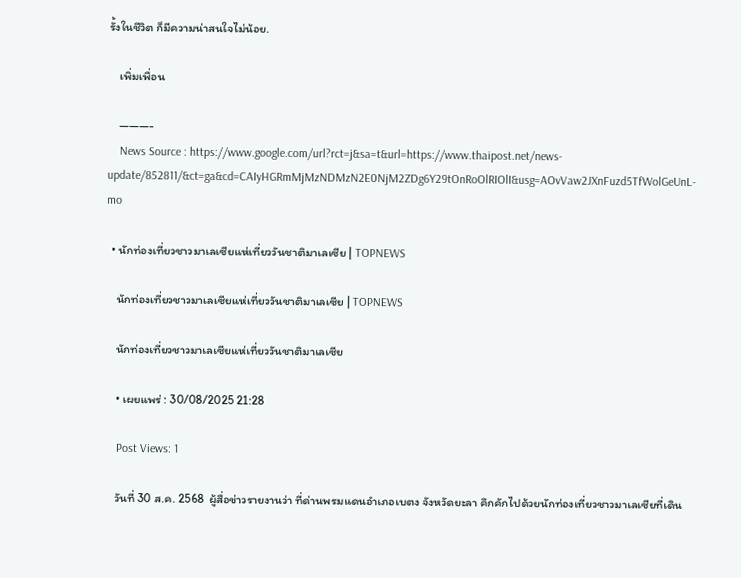รั้งในชีวิต ก็มีความน่าสนใจไม่น้อย.

    เพิ่มเพื่อน

    ———-
    News Source : https://www.google.com/url?rct=j&sa=t&url=https://www.thaipost.net/news-update/852811/&ct=ga&cd=CAIyHGRmMjMzNDMzN2E0NjM2ZDg6Y29tOnRoOlRIOlI&usg=AOvVaw2JXnFuzd5TfWolGeUnL-mo

  • นักท่องเที่ยวชาวมาเลเซียแห่เที่ยววันชาติมาเลเซีย | TOPNEWS

    นักท่องเที่ยวชาวมาเลเซียแห่เที่ยววันชาติมาเลเซีย | TOPNEWS

    นักท่องเที่ยวชาวมาเลเซียแห่เที่ยววันชาติมาเลเซีย

    • เผยแพร่ : 30/08/2025 21:28

    Post Views: 1

    วันที่ 30 ส.ค. 2568  ผู้สื่อข่าวรายงานว่า ที่ด่านพรมแดนอำเภอเบตง จังหวัดยะลา คึกคักไปด้วยนักท่องเที่ยวชาวมาเลเซียที่เดิน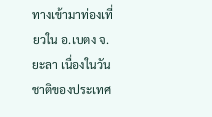ทางเข้ามาท่องเที่ยวใน อ.เบตง จ.ยะลา เนื่องในวันชาติของประเทศ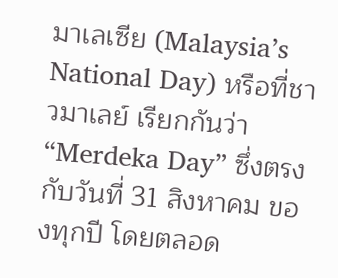มาเลเซีย (Malaysia’s National Day) หรือที่ชาวมาเลย์ เรียกกันว่า “Merdeka Day” ซึ่งตรงกับวันที่ 31 สิงหาคม ของทุกปี โดยตลอด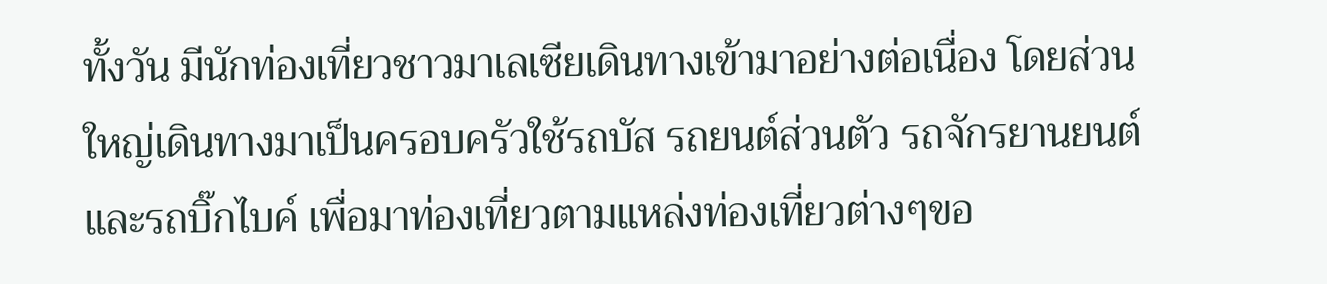ทั้งวัน มีนักท่องเที่ยวชาวมาเลเซียเดินทางเข้ามาอย่างต่อเนื่อง โดยส่วนใหญ่เดินทางมาเป็นครอบครัวใช้รถบัส รถยนต์ส่วนตัว รถจักรยานยนต์ และรถบิ๊กไบค์ เพื่อมาท่องเที่ยวตามแหล่งท่องเที่ยวต่างๆขอ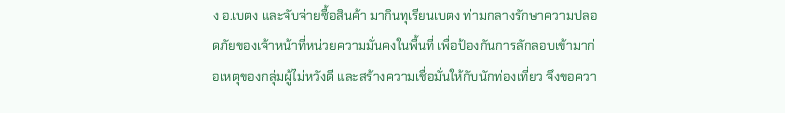ง อ.เบตง และจับจ่ายซื้อสินค้า มากินทุเรียนเบตง ท่ามกลางรักษาความปลอดภัยของเจ้าหน้าที่หน่วยความมั่นคงในพื้นที่ เพื่อป้องกันการลักลอบเข้ามาก่อเหตุของกลุ่มผู้ไม่หวังดี และสร้างความเชื่อมั่นให้กับนักท่องเที่ยว จึงขอควา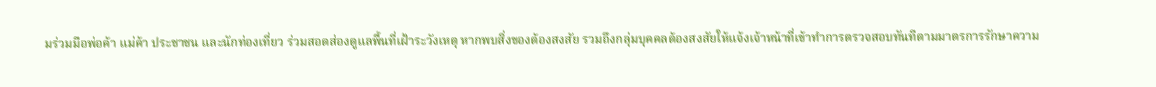มร่วมมือพ่อค้า แม่ค้า ประชาชน และนักท่องเที่ยว ร่วมสอดส่องดูแลพื้นที่เฝ้าระวังเหตุ หากพบสิ่งของต้องสงสัย รวมถึงกลุ่มบุคคลต้องสงสัยให้แจ้งเจ้าหน้าที่เข้าทำการตรวจสอบทันทีตามมาตรการรักษาความ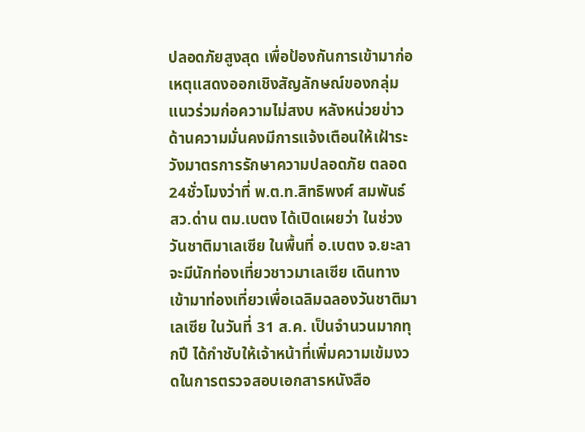ปลอดภัยสูงสุด เพื่อป้องกันการเข้ามาก่อเหตุแสดงออกเชิงสัญลักษณ์ของกลุ่มแนวร่วมก่อความไม่สงบ หลังหน่วยข่าวด้านความมั่นคงมีการแจ้งเตือนให้เฝ้าระวังมาตรการรักษาความปลอดภัย ตลอด24ชั่วโมงว่าที่ พ.ต.ท.สิทธิพงศ์ สมพันธ์ สว.ด่าน ตม.เบตง ได้เปิดเผยว่า ในช่วงวันชาติมาเลเซีย ในพื้นที่ อ.เบตง จ.ยะลา จะมีนักท่องเที่ยวชาวมาเลเซีย เดินทางเข้ามาท่องเที่ยวเพื่อเฉลิมฉลองวันชาติมาเลเซีย ในวันที่ 31 ส.ค. เป็นจำนวนมากทุกปี ได้กำชับให้เจ้าหน้าที่เพิ่มความเข้มงวดในการตรวจสอบเอกสารหนังสือ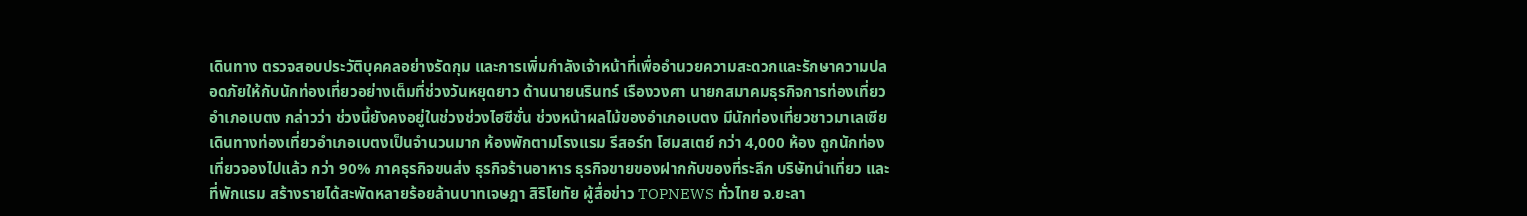เดินทาง ตรวจสอบประวัติบุคคลอย่างรัดกุม และการเพิ่มกำลังเจ้าหน้าที่เพื่ออำนวยความสะดวกและรักษาความปลอดภัยให้กับนักท่องเที่ยวอย่างเต็มที่ช่วงวันหยุดยาว ด้านนายนรินทร์ เรืองวงศา นายกสมาคมธุรกิจการท่องเที่ยวอำเภอเบตง กล่าวว่า ช่วงนี้ยังคงอยู่ในช่วงช่วงไฮซีซั่น ช่วงหน้าผลไม้ของอำเภอเบตง มีนักท่องเที่ยวชาวมาเลเซียเดินทางท่องเที่ยวอำเภอเบตงเป็นจำนวนมาก ห้องพักตามโรงแรม รีสอร์ท โฮมสเตย์ กว่า 4,000 ห้อง ถูกนักท่องเที่ยวจองไปแล้ว กว่า 90% ภาคธุรกิจขนส่ง ธุรกิจร้านอาหาร ธุรกิจขายของฝากกับของที่ระลึก บริษัทนำเที่ยว และที่พักแรม สร้างรายได้สะพัดหลายร้อยล้านบาทเจษฎา สิริโยทัย ผู้สื่อข่าว TOPNEWS ทั่วไทย จ.ยะลา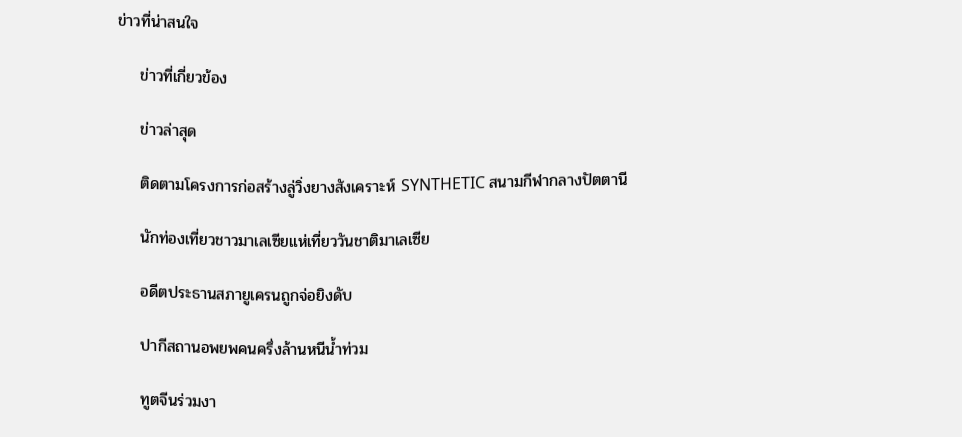ข่าวที่น่าสนใจ

    ข่าวที่เกี่ยวข้อง

    ข่าวล่าสุด

    ติดตามโครงการก่อสร้างลู่วิ่งยางสังเคราะห์ SYNTHETIC สนามกีฬากลางปัตตานี

    นักท่องเที่ยวชาวมาเลเซียแห่เที่ยววันชาติมาเลเซีย

    อดีตประธานสภายูเครนถูกจ่อยิงดับ

    ปากีสถานอพยพคนครึ่งล้านหนีน้ำท่วม

    ทูตจีนร่วมงา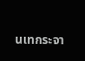นเทกระจา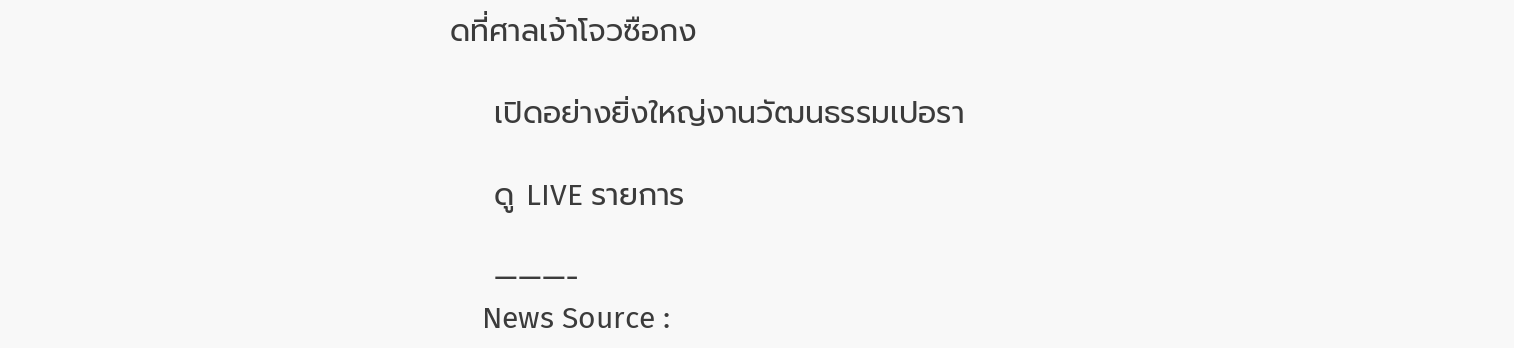ดที่ศาลเจ้าโจวซือกง

    เปิดอย่างยิ่งใหญ่งานวัฒนธรรมเปอรา

    ดู LIVE รายการ

    ———-
    News Source :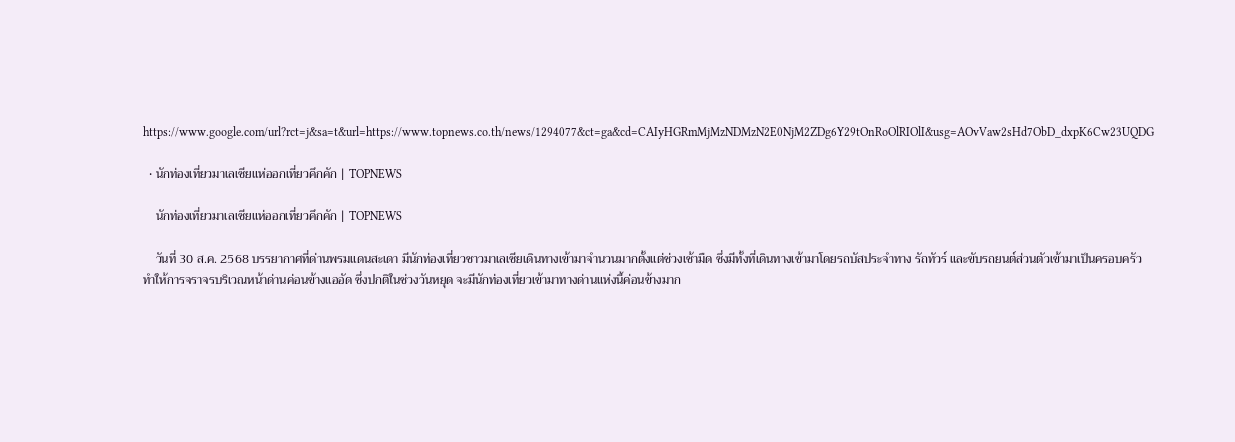https://www.google.com/url?rct=j&sa=t&url=https://www.topnews.co.th/news/1294077&ct=ga&cd=CAIyHGRmMjMzNDMzN2E0NjM2ZDg6Y29tOnRoOlRIOlI&usg=AOvVaw2sHd7ObD_dxpK6Cw23UQDG

  • นักท่องเที่ยวมาเลเซียแห่ออกเที่ยวคึกคัก | TOPNEWS

    นักท่องเที่ยวมาเลเซียแห่ออกเที่ยวคึกคัก | TOPNEWS

    วันที่ 30 ส.ค. 2568 บรรยากาศที่ด่านพรมแดนสะเดา มีนักท่องเที่ยวชาวมาเลเซียเดินทางเข้ามาจำนวนมากตั้งแต่ช่วงเช้ามืด ซึ่งมีทั้งที่เดินทางเข้ามาโดยรถบัสประจำทาง รัถทัวร์ และขับรถยนต์ส่วนตัวเข้ามาเป็นครอบครัว ทำให้การจราจรบริเวณหน้าด่านค่อนข้างแออัด ซึ่งปกติในช่วงวันหยุด จะมีนักท่องเที่ยวเข้ามาทางด่านแห่งนี้ค่อนข้างมาก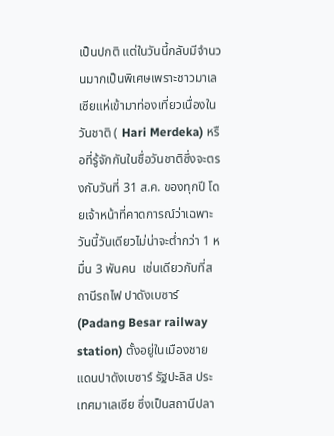เป็นปกติ แต่ในวันนี้กลับมีจำนวนมากเป็นพิเศษเพราะชาวมาเลเซียแห่เข้ามาท่องเที่ยวเนื่องในวันชาติ ( Hari Merdeka) หรือที่รู้จักกันในชื่อวันชาติซึ่งจะตรงกับวันที่ 31 ส.ค. ของทุกปี โดยเจ้าหน้าที่คาดการณ์ว่าเฉพาะวันนี้วันเดียวไม่น่าจะต่ำกว่า 1 หมื่น 3 พันคน  เช่นเดียวกับที่สถานีรถไฟ ปาดังเบซาร์ (Padang Besar railway station) ตั้งอยู่ในเมืองชายแดนปาดังเบซาร์ รัฐปะลิส ประเทศมาเลเซีย ซึ่งเป็นสถานีปลา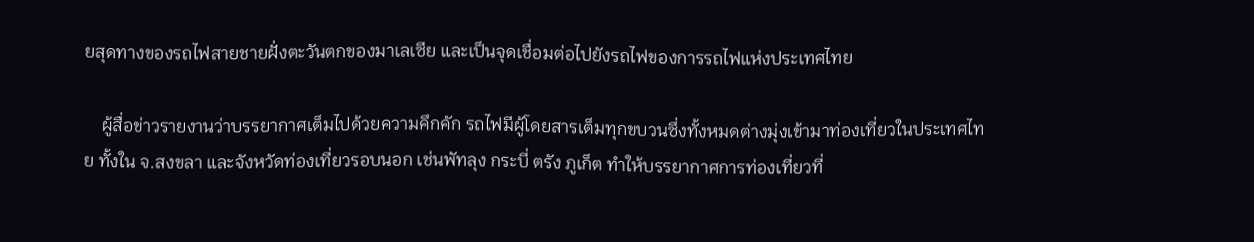ยสุดทางของรถไฟสายชายฝั่งตะวันตกของมาเลเซีย และเป็นจุดเชื่อมต่อไปยังรถไฟของการรถไฟแห่งประเทศไทย

    ผู้สื่อข่าวรายงานว่าบรรยากาศเต็มไปด้วยความคึกคัก รถไฟมีผู้โดยสารเต็มทุกขบวนซึ่งทั้งหมดต่างมุ่งเข้ามาท่องเที่ยวในประเทศไทย ทั้งใน จ.สงขลา และจังหวัดท่องเที่ยวรอบนอก เช่นพัทลุง กระบี่ ตรัง ภูเก็ต ทำให้บรรยากาศการท่องเที่ยวที่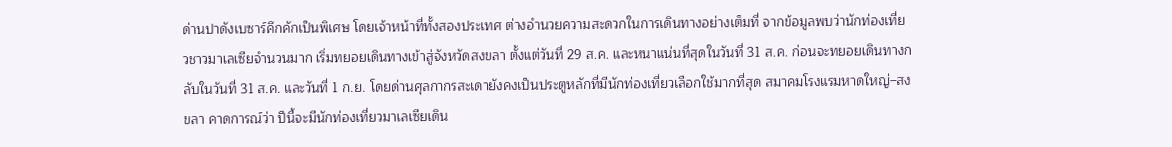ด่านปาดังเบซาร์คึกคักเป็นพิเศษ โดยเจ้าหน้าที่ทั้งสองประเทศ ต่างอำนวยความสะดวกในการเดินทางอย่างเต็มที่ จากข้อมูลพบว่านักท่องเที่ยวชาวมาเลเซียจำนวนมาก เริ่มทยอยเดินทางเข้าสู่จังหวัดสงขลา ตั้งแต่วันที่ 29 ส.ค. และหนาแน่นที่สุดในวันที่ 31 ส.ค. ก่อนจะทยอยเดินทางกลับในวันที่ 31 ส.ค. และวันที่ 1 ก.ย. โดยด่านศุลกากรสะเดายังคงเป็นประตูหลักที่มีนักท่องเที่ยวเลือกใช้มากที่สุด สมาคมโรงแรมหาดใหญ่–สงขลา คาดการณ์ว่า ปีนี้จะมีนักท่องเที่ยวมาเลเซียเดิน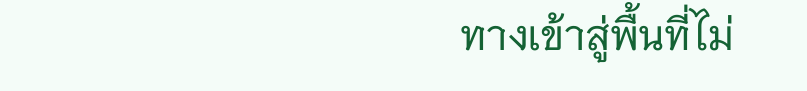ทางเข้าสู่พื้นที่ไม่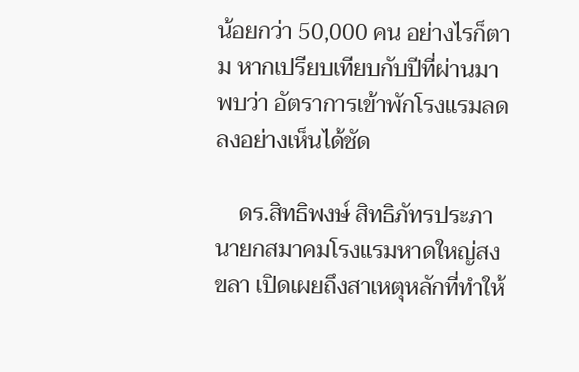น้อยกว่า 50,000 คน อย่างไรก็ตาม หากเปรียบเทียบกับปีที่ผ่านมา พบว่า อัตราการเข้าพักโรงแรมลดลงอย่างเห็นได้ชัด

    ดร.สิทธิพงษ์ สิทธิภัทรประภา นายกสมาคมโรงแรมหาดใหญ่สงขลา เปิดเผยถึงสาเหตุหลักที่ทำให้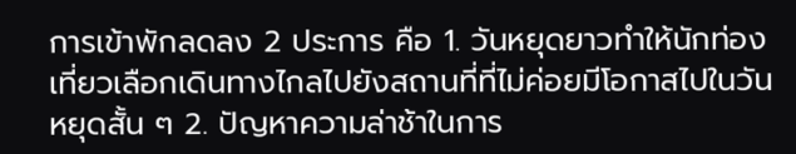การเข้าพักลดลง 2 ประการ คือ 1. วันหยุดยาวทำให้นักท่องเที่ยวเลือกเดินทางไกลไปยังสถานที่ที่ไม่ค่อยมีโอกาสไปในวันหยุดสั้น ๆ 2. ปัญหาความล่าช้าในการ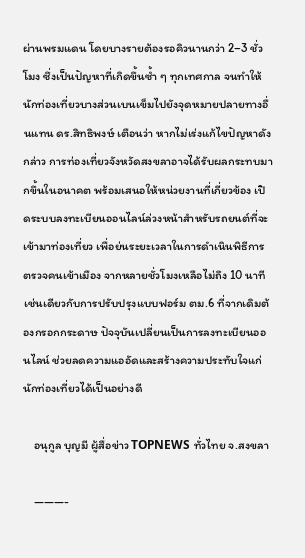ผ่านพรมแดน โดยบางรายต้องรอคิวนานกว่า 2–3 ชั่วโมง ซึ่งเป็นปัญหาที่เกิดขึ้นซ้ำ ๆ ทุกเทศกาล จนทำให้นักท่องเที่ยวบางส่วนเบนเข็มไปยังจุดหมายปลายทางอื่นแทน ดร.สิทธิพงษ์ เตือนว่า หากไม่เร่งแก้ไขปัญหาดังกล่าว การท่องเที่ยวจังหวัดสงขลาอาจได้รับผลกระทบมากขึ้นในอนาคต พร้อมเสนอให้หน่วยงานที่เกี่ยวข้อง เปิดระบบลงทะเบียนออนไลน์ล่วงหน้าสำหรับรถยนต์ที่จะเข้ามาท่องเที่ยว เพื่อย่นระยะเวลาในการดำเนินพิธีการตรวจคนเข้าเมือง จากหลายชั่วโมงเหลือไม่ถึง 10 นาที เช่นเดียวกับการปรับปรุงแบบฟอร์ม ตม.6 ที่จากเดิมต้องกรอกกระดาษ ปัจจุบันเปลี่ยนเป็นการลงทะเบียนออนไลน์ ช่วยลดความแออัดและสร้างความประทับใจแก่นักท่องเที่ยวได้เป็นอย่างดี

    อนุกูล บุญมี ผู้สื่อข่าว TOPNEWS ทั่วไทย จ.สงขลา

    ———-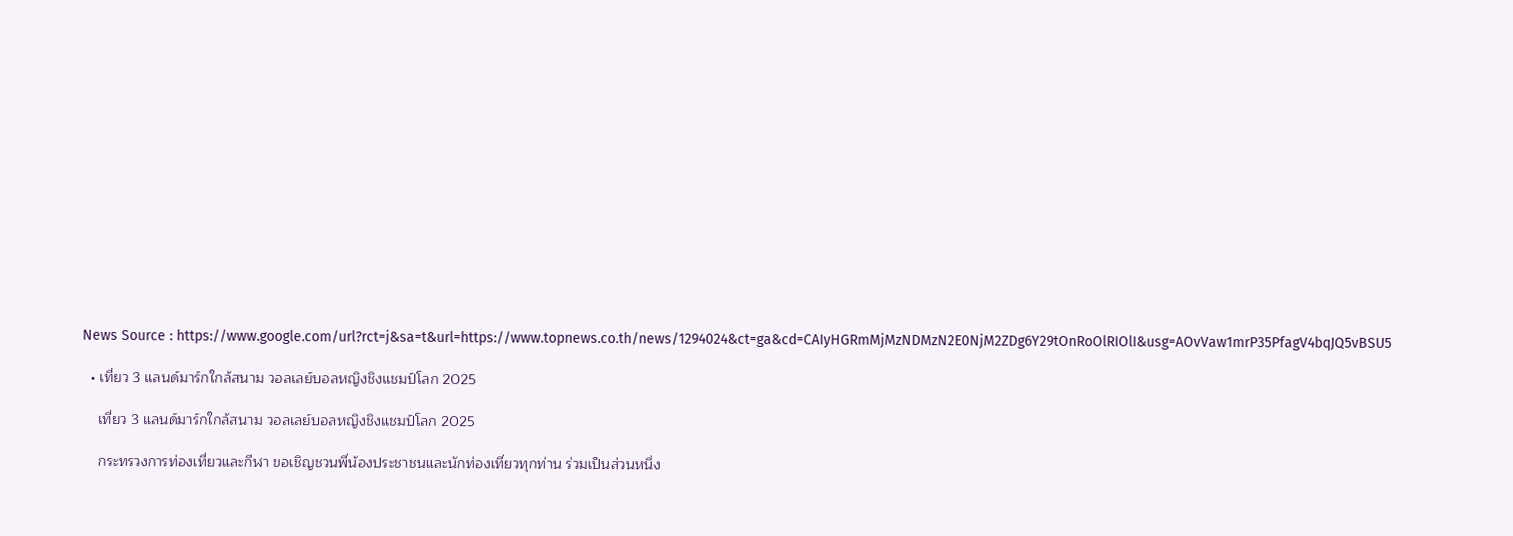News Source : https://www.google.com/url?rct=j&sa=t&url=https://www.topnews.co.th/news/1294024&ct=ga&cd=CAIyHGRmMjMzNDMzN2E0NjM2ZDg6Y29tOnRoOlRIOlI&usg=AOvVaw1mrP35PfagV4bqJQ5vBSU5

  • เที่ยว 3 แลนด์มาร์กใกล้สนาม วอลเลย์บอลหญิงชิงแชมป์โลก 2025

    เที่ยว 3 แลนด์มาร์กใกล้สนาม วอลเลย์บอลหญิงชิงแชมป์โลก 2025

    กระทรวงการท่องเที่ยวและกีฬา ขอเชิญชวนพี่น้องประชาชนและนักท่องเที่ยวทุกท่าน ร่วมเป็นส่วนหนึ่ง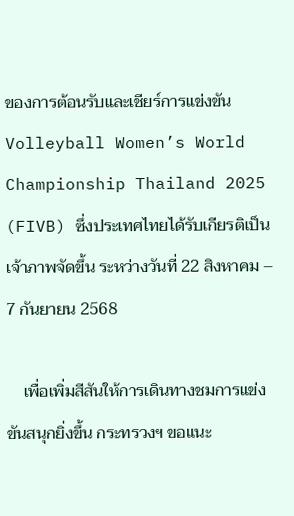ของการต้อนรับและเชียร์การแข่งขัน Volleyball Women’s World Championship Thailand 2025 (FIVB) ซึ่งประเทศไทยได้รับเกียรติเป็นเจ้าภาพจัดขึ้น ระหว่างวันที่ 22 สิงหาคม – 7 กันยายน 2568

    เพื่อเพิ่มสีสันให้การเดินทางชมการแข่งขันสนุกยิ่งขึ้น กระทรวงฯ ขอแนะ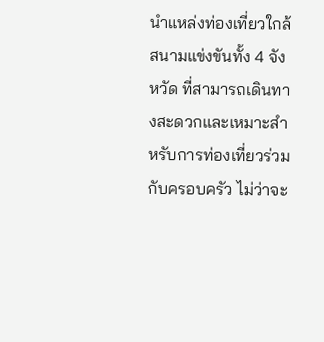นำแหล่งท่องเที่ยวใกล้สนามแข่งขันทั้ง 4 จังหวัด ที่สามารถเดินทางสะดวกและเหมาะสำหรับการท่องเที่ยวร่วมกับครอบครัว ไม่ว่าจะ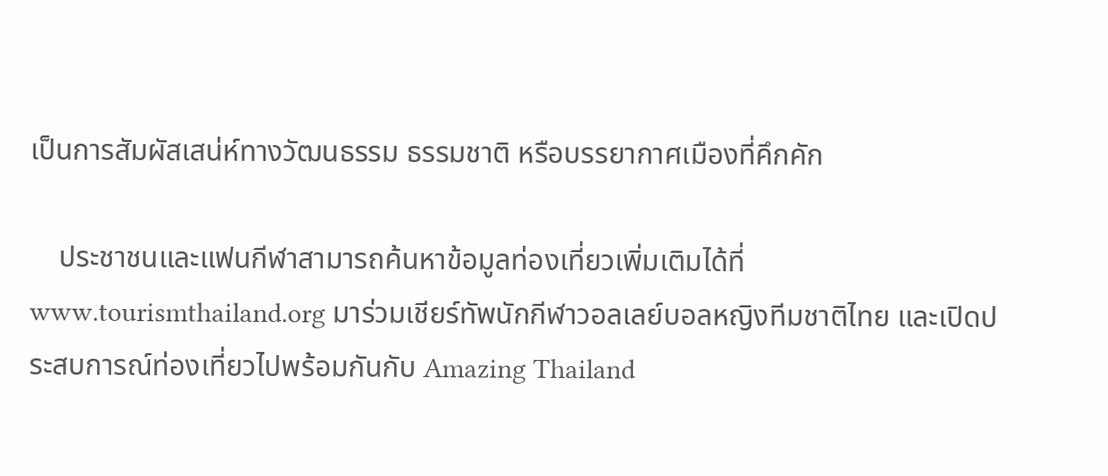เป็นการสัมผัสเสน่ห์ทางวัฒนธรรม ธรรมชาติ หรือบรรยากาศเมืองที่คึกคัก

    ประชาชนและแฟนกีฬาสามารถค้นหาข้อมูลท่องเที่ยวเพิ่มเติมได้ที่ www.tourismthailand.org มาร่วมเชียร์ทัพนักกีฬาวอลเลย์บอลหญิงทีมชาติไทย และเปิดประสบการณ์ท่องเที่ยวไปพร้อมกันกับ Amazing Thailand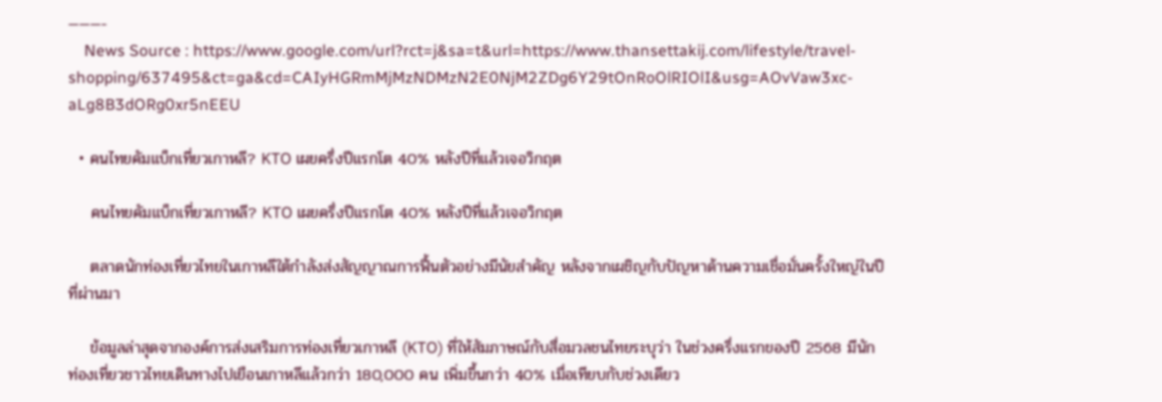———-
    News Source : https://www.google.com/url?rct=j&sa=t&url=https://www.thansettakij.com/lifestyle/travel-shopping/637495&ct=ga&cd=CAIyHGRmMjMzNDMzN2E0NjM2ZDg6Y29tOnRoOlRIOlI&usg=AOvVaw3xc-aLg8B3dORg0xr5nEEU

  • คนไทยคัมแบ็กเที่ยวเกาหลี? KTO เผยครึ่งปีแรกโต 40% หลังปีที่แล้วเจอวิกฤต

    คนไทยคัมแบ็กเที่ยวเกาหลี? KTO เผยครึ่งปีแรกโต 40% หลังปีที่แล้วเจอวิกฤต

    ตลาดนักท่องเที่ยวไทยในเกาหลีใต้กำลังส่งสัญญาณการฟื้นตัวอย่างมีนัยสำคัญ หลังจากเผชิญกับปัญหาด้านความเชื่อมั่นครั้งใหญ่ในปีที่ผ่านมา

    ข้อมูลล่าสุดจากองค์การส่งเสริมการท่องเที่ยวเกาหลี (KTO) ที่ให้สัมภาษณ์กับสื่อมวลชนไทยระบุว่า ในช่วงครึ่งแรกของปี 2568 มีนักท่องเที่ยวชาวไทยเดินทางไปเยือนเกาหลีแล้วกว่า 180,000 คน เพิ่มขึ้นกว่า 40% เมื่อเทียบกับช่วงเดียว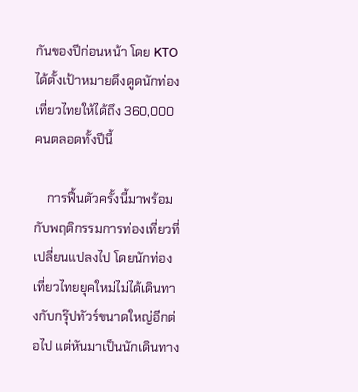กันของปีก่อนหน้า โดย KTO ได้ตั้งเป้าหมายดึงดูดนักท่องเที่ยวไทยให้ได้ถึง 360,000 คนตลอดทั้งปีนี้

    การฟื้นตัวครั้งนี้มาพร้อมกับพฤติกรรมการท่องเที่ยวที่เปลี่ยนแปลงไป โดยนักท่องเที่ยวไทยยุคใหม่ไม่ได้เดินทางกับกรุ๊ปทัวร์ขนาดใหญ่อีกต่อไป แต่หันมาเป็นนักเดินทาง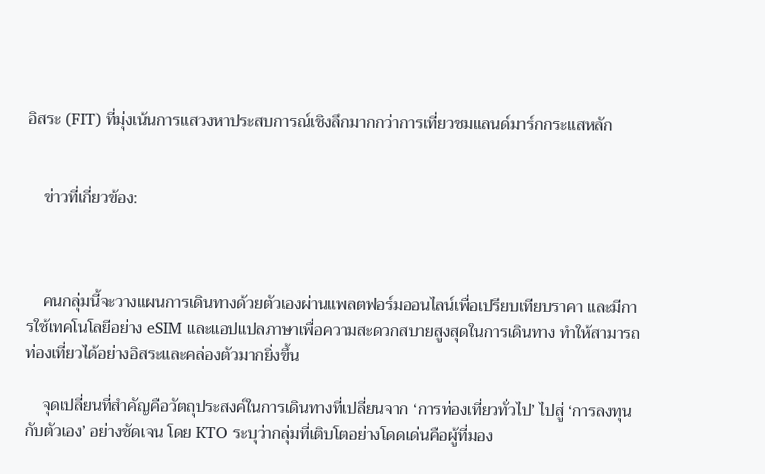อิสระ (FIT) ที่มุ่งเน้นการแสวงหาประสบการณ์เชิงลึกมากกว่าการเที่ยวชมแลนด์มาร์กกระแสหลัก


    ข่าวที่เกี่ยวข้อง:



    คนกลุ่มนี้จะวางแผนการเดินทางด้วยตัวเองผ่านแพลตฟอร์มออนไลน์เพื่อเปรียบเทียบราคา และมีการใช้เทคโนโลยีอย่าง eSIM และแอปแปลภาษาเพื่อความสะดวกสบายสูงสุดในการเดินทาง ทำให้สามารถท่องเที่ยวได้อย่างอิสระและคล่องตัวมากยิ่งขึ้น

    จุดเปลี่ยนที่สำคัญคือวัตถุประสงค์ในการเดินทางที่เปลี่ยนจาก ‘การท่องเที่ยวทั่วไป’ ไปสู่ ‘การลงทุนกับตัวเอง’ อย่างชัดเจน โดย KTO ระบุว่ากลุ่มที่เติบโตอย่างโดดเด่นคือผู้ที่มอง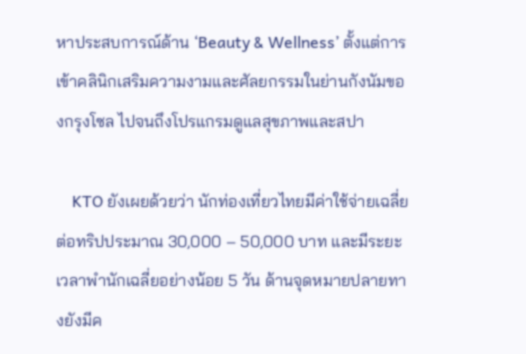หาประสบการณ์ด้าน ‘Beauty & Wellness’ ตั้งแต่การเข้าคลินิกเสริมความงามและศัลยกรรมในย่านกังนัมของกรุงโซล ไปจนถึงโปรแกรมดูแลสุขภาพและสปา

    KTO ยังเผยด้วยว่า นักท่องเที่ยวไทยมีค่าใช้จ่ายเฉลี่ยต่อทริปประมาณ 30,000 – 50,000 บาท และมีระยะเวลาพำนักเฉลี่ยอย่างน้อย 5 วัน ด้านจุดหมายปลายทางยังมีค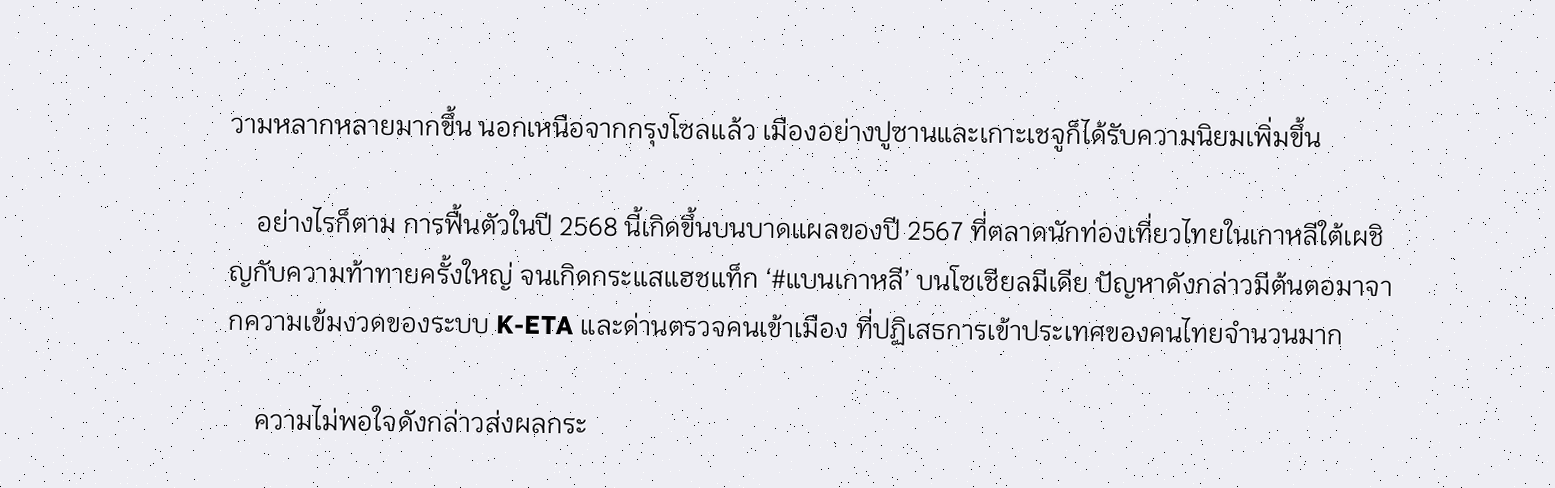วามหลากหลายมากขึ้น นอกเหนือจากกรุงโซลแล้ว เมืองอย่างปูซานและเกาะเชจูก็ได้รับความนิยมเพิ่มขึ้น

    อย่างไรก็ตาม การฟื้นตัวในปี 2568 นี้เกิดขึ้นบนบาดแผลของปี 2567 ที่ตลาดนักท่องเที่ยวไทยในเกาหลีใต้เผชิญกับความท้าทายครั้งใหญ่ จนเกิดกระแสแฮชแท็ก ‘#แบนเกาหลี’ บนโซเชียลมีเดีย ปัญหาดังกล่าวมีต้นตอมาจากความเข้มงวดของระบบ K-ETA และด่านตรวจคนเข้าเมือง ที่ปฏิเสธการเข้าประเทศของคนไทยจำนวนมาก

    ความไม่พอใจดังกล่าวส่งผลกระ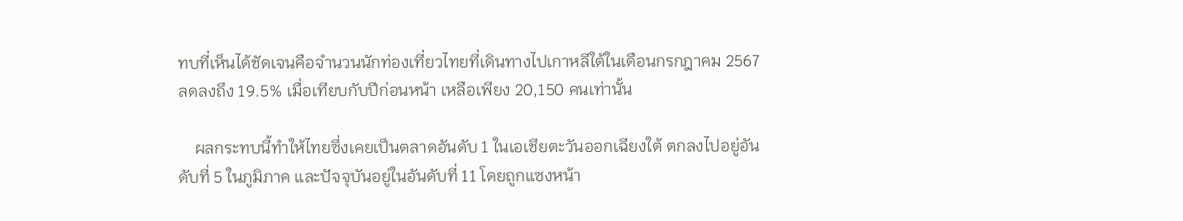ทบที่เห็นได้ชัดเจนคือจำนวนนักท่องเที่ยวไทยที่เดินทางไปเกาหลีใต้ในเดือนกรกฎาคม 2567 ลดลงถึง 19.5% เมื่อเทียบกับปีก่อนหน้า เหลือเพียง 20,150 คนเท่านั้น

    ผลกระทบนี้ทำให้ไทยซึ่งเคยเป็นตลาดอันดับ 1 ในเอเชียตะวันออกเฉียงใต้ ตกลงไปอยู่อันดับที่ 5 ในภูมิภาค และปัจจุบันอยู่ในอันดับที่ 11 โดยถูกแซงหน้า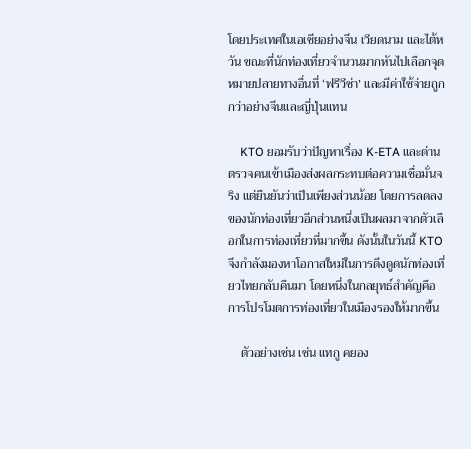โดยประเทศในเอเชียอย่างจีน เวียดนาม และไต้หวัน ขณะที่นักท่องเที่ยวจำนวนมากหันไปเลือกจุดหมายปลายทางอื่นที่ ‘ฟรีวีซ่า’ และมีค่าใช้จ่ายถูกกว่าอย่างจีนและญี่ปุ่นแทน

    KTO ยอมรับว่าปัญหาเรื่อง K-ETA และด่านตรวจคนเข้าเมืองส่งผลกระทบต่อความเชื่อมั่นจริง แต่ยืนยันว่าเป็นเพียงส่วนน้อย โดยการลดลงของนักท่องเที่ยวอีกส่วนหนึ่งเป็นผลมาจากตัวเลือกในการท่องเที่ยวที่มากขึ้น ดังนั้นในวันนี้ KTO จึงกำลังมองหาโอกาสใหม่ในการดึงดูดนักท่องเที่ยวไทยกลับคืนมา โดยหนึ่งในกลยุทธ์สำคัญคือการโปรโมตการท่องเที่ยวในเมืองรองให้มากขึ้น

    ตัวอย่างเช่น เช่น แทกู คยอง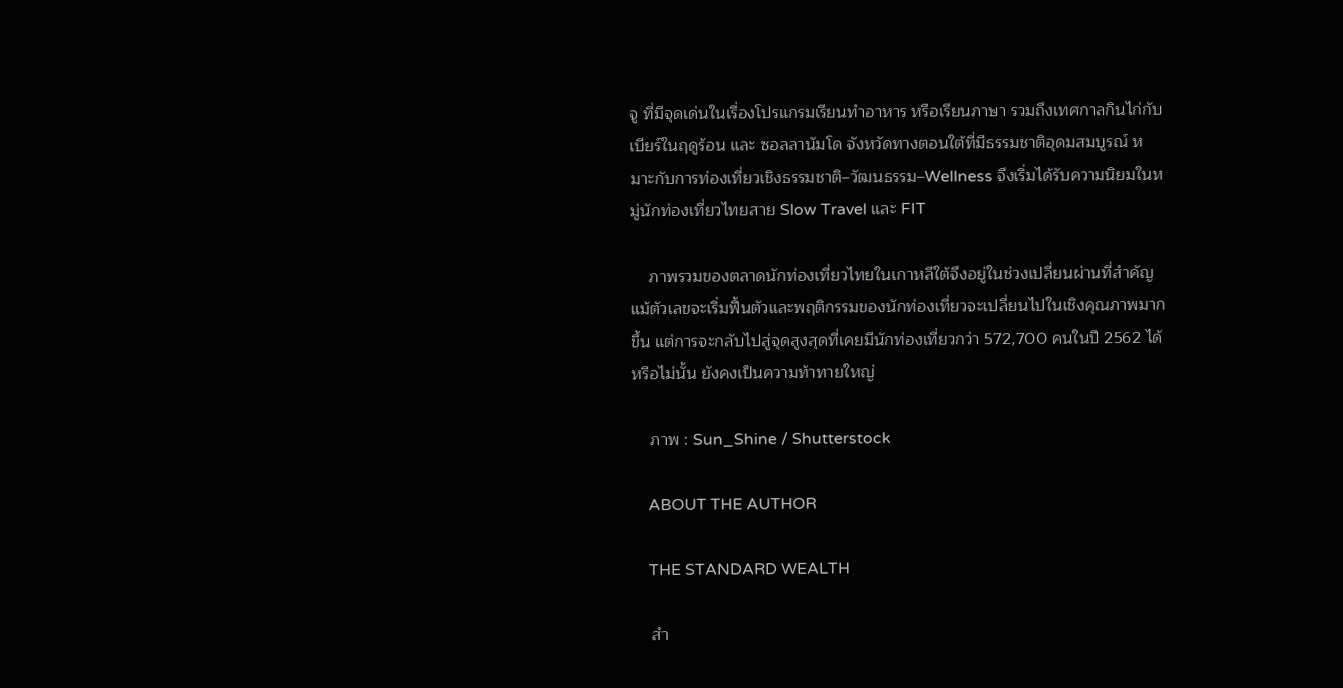จู ที่มีจุดเด่นในเรื่องโปรแกรมเรียนทำอาหาร หรือเรียนภาษา รวมถึงเทศกาลกินไก่กับเบียร์ในฤดูร้อน และ ซอลลานัมโด จังหวัดทางตอนใต้ที่มีธรรมชาติอุดมสมบูรณ์ หมาะกับการท่องเที่ยวเชิงธรรมชาติ–วัฒนธรรม–Wellness จึงเริ่มได้รับความนิยมในหมู่นักท่องเที่ยวไทยสาย Slow Travel และ FIT

    ภาพรวมของตลาดนักท่องเที่ยวไทยในเกาหลีใต้จึงอยู่ในช่วงเปลี่ยนผ่านที่สำคัญ แม้ตัวเลขจะเริ่มฟื้นตัวและพฤติกรรมของนักท่องเที่ยวจะเปลี่ยนไปในเชิงคุณภาพมากขึ้น แต่การจะกลับไปสู่จุดสูงสุดที่เคยมีนักท่องเที่ยวกว่า 572,700 คนในปี 2562 ได้หรือไม่นั้น ยังคงเป็นความท้าทายใหญ่

    ภาพ : Sun_Shine / Shutterstock

    ABOUT THE AUTHOR

    THE STANDARD WEALTH

    สำ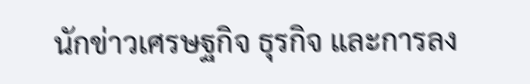นักข่าวเศรษฐกิจ ธุรกิจ และการลง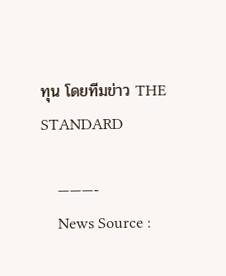ทุน โดยทีมข่าว THE STANDARD

    ———-
    News Source :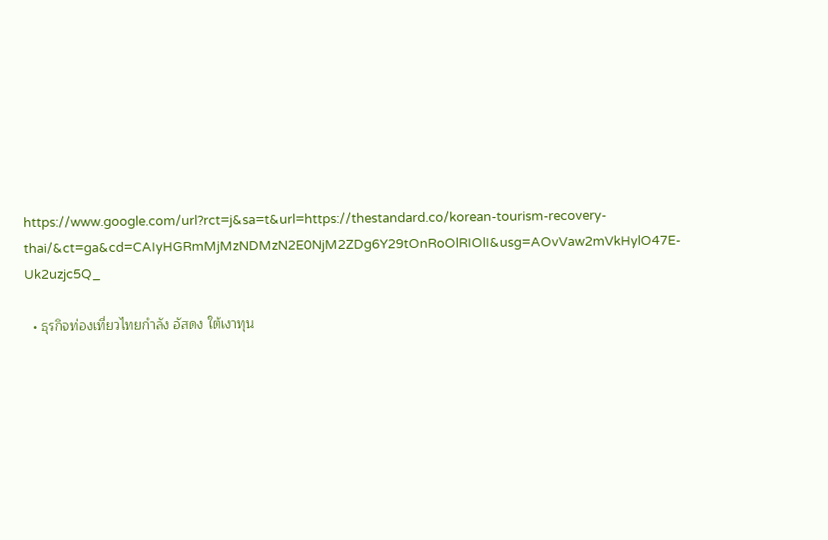https://www.google.com/url?rct=j&sa=t&url=https://thestandard.co/korean-tourism-recovery-thai/&ct=ga&cd=CAIyHGRmMjMzNDMzN2E0NjM2ZDg6Y29tOnRoOlRIOlI&usg=AOvVaw2mVkHylO47E-Uk2uzjc5Q_

  • ธุรกิจท่องเที่ยวไทยกำลัง อัสดง ใต้เงาทุน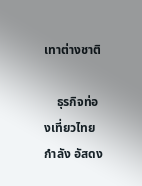เทาต่างชาติ

    ธุรกิจท่องเที่ยวไทยกำลัง อัสดง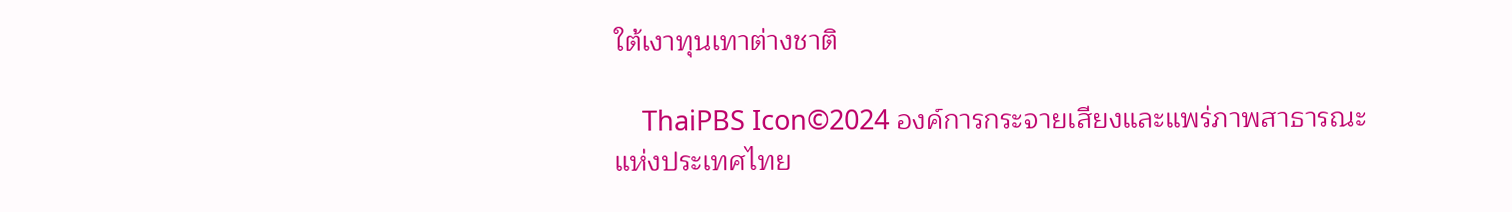ใต้เงาทุนเทาต่างชาติ

    ThaiPBS Icon©2024 องค์การกระจายเสียงและแพร่ภาพสาธารณะแห่งประเทศไทย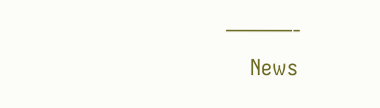———-
    News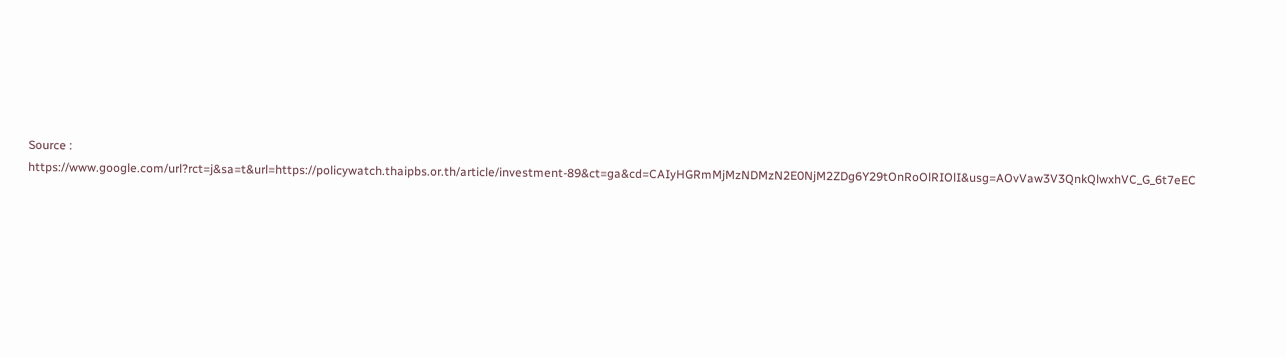Source : https://www.google.com/url?rct=j&sa=t&url=https://policywatch.thaipbs.or.th/article/investment-89&ct=ga&cd=CAIyHGRmMjMzNDMzN2E0NjM2ZDg6Y29tOnRoOlRIOlI&usg=AOvVaw3V3QnkQlwxhVC_G_6t7eEC